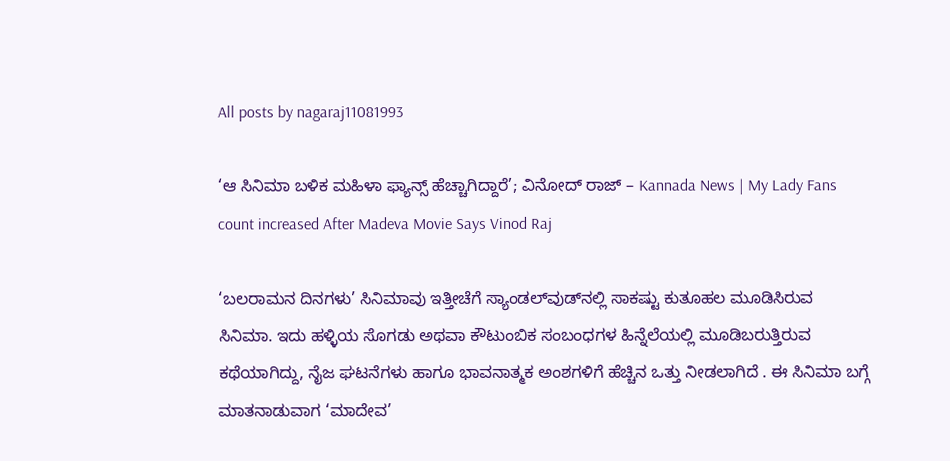All posts by nagaraj11081993

‘ಆ ಸಿನಿಮಾ ಬಳಿಕ ಮಹಿಳಾ ಫ್ಯಾನ್ಸ್ ಹೆಚ್ಚಾಗಿದ್ದಾರೆ’; ವಿನೋದ್ ರಾಜ್ – Kannada News | My Lady Fans count increased After Madeva Movie Says Vinod Raj

‘ಬಲರಾಮನ ದಿನಗಳು’ ಸಿನಿಮಾವು ಇತ್ತೀಚೆಗೆ ಸ್ಯಾಂಡಲ್‌ವುಡ್‌ನಲ್ಲಿ ಸಾಕಷ್ಟು ಕುತೂಹಲ ಮೂಡಿಸಿರುವ ಸಿನಿಮಾ. ಇದು ಹಳ್ಳಿಯ ಸೊಗಡು ಅಥವಾ ಕೌಟುಂಬಿಕ ಸಂಬಂಧಗಳ ಹಿನ್ನೆಲೆಯಲ್ಲಿ ಮೂಡಿಬರುತ್ತಿರುವ ಕಥೆಯಾಗಿದ್ದು, ನೈಜ ಘಟನೆಗಳು ಹಾಗೂ ಭಾವನಾತ್ಮಕ ಅಂಶಗಳಿಗೆ ಹೆಚ್ಚಿನ ಒತ್ತು ನೀಡಲಾಗಿದೆ . ಈ ಸಿನಿಮಾ ಬಗ್ಗೆ ಮಾತನಾಡುವಾಗ ‘ಮಾದೇವ’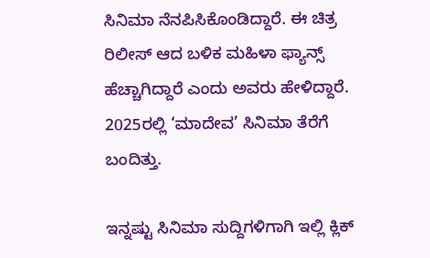ಸಿನಿಮಾ ನೆನಪಿಸಿಕೊಂಡಿದ್ದಾರೆ. ಈ ಚಿತ್ರ ರಿಲೀಸ್ ಆದ ಬಳಿಕ ಮಹಿಳಾ ಫ್ಯಾನ್ಸ್ ಹೆಚ್ಚಾಗಿದ್ದಾರೆ ಎಂದು ಅವರು ಹೇಳಿದ್ದಾರೆ. 2025ರಲ್ಲಿ ‘ಮಾದೇವ’ ಸಿನಿಮಾ ತೆರೆಗೆ ಬಂದಿತ್ತು.

ಇನ್ನಷ್ಟು ಸಿನಿಮಾ ಸುದ್ದಿಗಳಿಗಾಗಿ ಇಲ್ಲಿ ಕ್ಲಿಕ್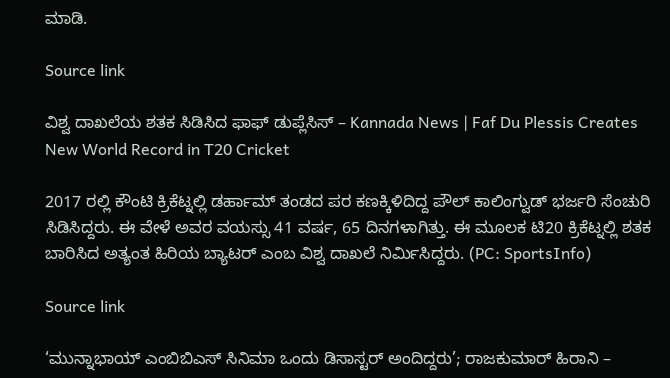ಮಾಡಿ.

Source link

ವಿಶ್ವ ದಾಖಲೆಯ ಶತಕ ಸಿಡಿಸಿದ ಫಾಫ್ ಡುಪ್ಲೆಸಿಸ್ – Kannada News | Faf Du Plessis Creates New World Record in T20 Cricket

2017 ರಲ್ಲಿ ಕೌಂಟಿ ಕ್ರಿಕೆಟ್ನಲ್ಲಿ ಡರ್ಹಾಮ್ ತಂಡದ ಪರ ಕಣಕ್ಕಿಳಿದಿದ್ದ ಪೌಲ್ ಕಾಲಿಂಗ್ವುಡ್ ಭರ್ಜರಿ ಸೆಂಚುರಿ ಸಿಡಿಸಿದ್ದರು. ಈ ವೇಳೆ ಅವರ ವಯಸ್ಸು 41 ವರ್ಷ, 65 ದಿನಗಳಾಗಿತ್ತು. ಈ ಮೂಲಕ ಟಿ20 ಕ್ರಿಕೆಟ್ನಲ್ಲಿ ಶತಕ ಬಾರಿಸಿದ ಅತ್ಯಂತ ಹಿರಿಯ ಬ್ಯಾಟರ್ ಎಂಬ ವಿಶ್ವ ದಾಖಲೆ ನಿರ್ಮಿಸಿದ್ದರು. (PC: SportsInfo)

Source link

‘ಮುನ್ನಾಭಾಯ್ ಎಂಬಿಬಿಎಸ್ ಸಿನಿಮಾ ಒಂದು ಡಿಸಾಸ್ಟರ್ ಅಂದಿದ್ದರು’; ರಾಜಕುಮಾರ್ ಹಿರಾನಿ –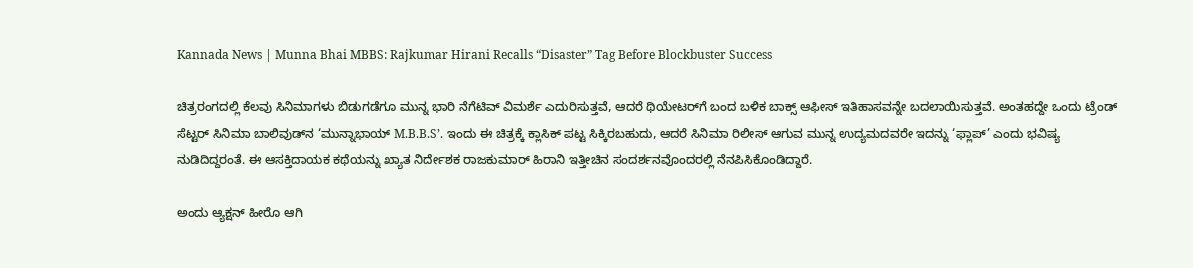Kannada News | Munna Bhai MBBS: Rajkumar Hirani Recalls “Disaster” Tag Before Blockbuster Success

ಚಿತ್ರರಂಗದಲ್ಲಿ ಕೆಲವು ಸಿನಿಮಾಗಳು ಬಿಡುಗಡೆಗೂ ಮುನ್ನ ಭಾರಿ ನೆಗೆಟಿವ್ ವಿಮರ್ಶೆ ಎದುರಿಸುತ್ತವೆ, ಆದರೆ ಥಿಯೇಟರ್‌ಗೆ ಬಂದ ಬಳಿಕ ಬಾಕ್ಸ್ ಆಫೀಸ್ ಇತಿಹಾಸವನ್ನೇ ಬದಲಾಯಿಸುತ್ತವೆ. ಅಂತಹದ್ದೇ ಒಂದು ಟ್ರೆಂಡ್ ಸೆಟ್ಟರ್ ಸಿನಿಮಾ ಬಾಲಿವುಡ್‌ನ ‘ಮುನ್ನಾಭಾಯ್ M.B.B.S’. ಇಂದು ಈ ಚಿತ್ರಕ್ಕೆ ಕ್ಲಾಸಿಕ್ ಪಟ್ಟ ಸಿಕ್ಕಿರಬಹುದು, ಆದರೆ ಸಿನಿಮಾ ರಿಲೀಸ್ ಆಗುವ ಮುನ್ನ ಉದ್ಯಮದವರೇ ಇದನ್ನು ‘ಫ್ಲಾಪ್’ ಎಂದು ಭವಿಷ್ಯ ನುಡಿದಿದ್ದರಂತೆ. ಈ ಆಸಕ್ತಿದಾಯಕ ಕಥೆಯನ್ನು ಖ್ಯಾತ ನಿರ್ದೇಶಕ ರಾಜಕುಮಾರ್ ಹಿರಾನಿ ಇತ್ತೀಚಿನ ಸಂದರ್ಶನವೊಂದರಲ್ಲಿ ನೆನಪಿಸಿಕೊಂಡಿದ್ದಾರೆ.

ಅಂದು ಆ್ಯಕ್ಷನ್ ಹೀರೊ ಆಗಿ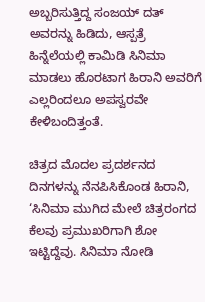ಅಬ್ಬರಿಸುತ್ತಿದ್ದ ಸಂಜಯ್ ದತ್ ಅವರನ್ನು ಹಿಡಿದು, ಆಸ್ಪತ್ರೆ ಹಿನ್ನೆಲೆಯಲ್ಲಿ ಕಾಮಿಡಿ ಸಿನಿಮಾ ಮಾಡಲು ಹೊರಟಾಗ ಹಿರಾನಿ ಅವರಿಗೆ ಎಲ್ಲರಿಂದಲೂ ಅಪಸ್ವರವೇ ಕೇಳಿಬಂದಿತ್ತಂತೆ.

ಚಿತ್ರದ ಮೊದಲ ಪ್ರದರ್ಶನದ ದಿನಗಳನ್ನು ನೆನಪಿಸಿಕೊಂಡ ಹಿರಾನಿ, ‘ಸಿನಿಮಾ ಮುಗಿದ ಮೇಲೆ ಚಿತ್ರರಂಗದ ಕೆಲವು ಪ್ರಮುಖರಿಗಾಗಿ ಶೋ ಇಟ್ಟಿದ್ದೆವು. ಸಿನಿಮಾ ನೋಡಿ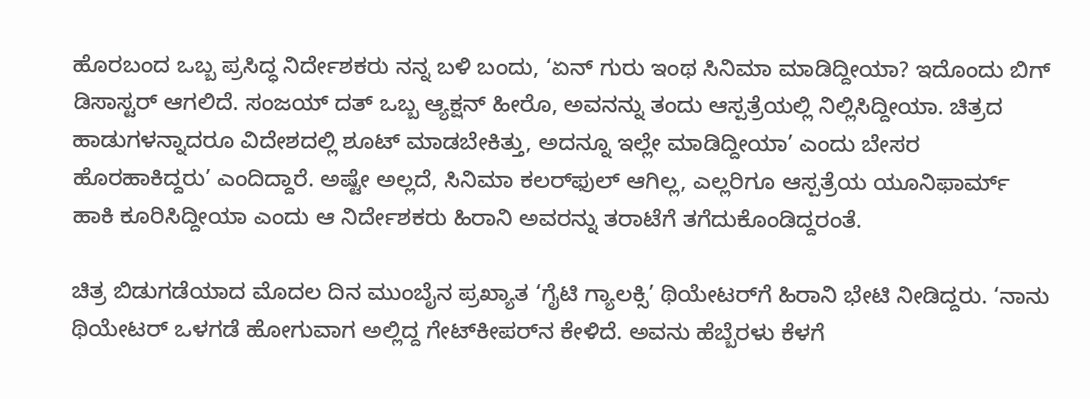ಹೊರಬಂದ ಒಬ್ಬ ಪ್ರಸಿದ್ಧ ನಿರ್ದೇಶಕರು ನನ್ನ ಬಳಿ ಬಂದು, ‘ಏನ್ ಗುರು ಇಂಥ ಸಿನಿಮಾ ಮಾಡಿದ್ದೀಯಾ? ಇದೊಂದು ಬಿಗ್ ಡಿಸಾಸ್ಟರ್ ಆಗಲಿದೆ. ಸಂಜಯ್ ದತ್ ಒಬ್ಬ ಆ್ಯಕ್ಷನ್ ಹೀರೊ, ಅವನನ್ನು ತಂದು ಆಸ್ಪತ್ರೆಯಲ್ಲಿ ನಿಲ್ಲಿಸಿದ್ದೀಯಾ. ಚಿತ್ರದ ಹಾಡುಗಳನ್ನಾದರೂ ವಿದೇಶದಲ್ಲಿ ಶೂಟ್ ಮಾಡಬೇಕಿತ್ತು, ಅದನ್ನೂ ಇಲ್ಲೇ ಮಾಡಿದ್ದೀಯಾ’ ಎಂದು ಬೇಸರ ಹೊರಹಾಕಿದ್ದರು’ ಎಂದಿದ್ದಾರೆ. ಅಷ್ಟೇ ಅಲ್ಲದೆ, ಸಿನಿಮಾ ಕಲರ್‌ಫುಲ್ ಆಗಿಲ್ಲ, ಎಲ್ಲರಿಗೂ ಆಸ್ಪತ್ರೆಯ ಯೂನಿಫಾರ್ಮ್ ಹಾಕಿ ಕೂರಿಸಿದ್ದೀಯಾ ಎಂದು ಆ ನಿರ್ದೇಶಕರು ಹಿರಾನಿ ಅವರನ್ನು ತರಾಟೆಗೆ ತಗೆದುಕೊಂಡಿದ್ದರಂತೆ.

ಚಿತ್ರ ಬಿಡುಗಡೆಯಾದ ಮೊದಲ ದಿನ ಮುಂಬೈನ ಪ್ರಖ್ಯಾತ ‘ಗೈಟಿ ಗ್ಯಾಲಕ್ಸಿ’ ಥಿಯೇಟರ್‌ಗೆ ಹಿರಾನಿ ಭೇಟಿ ನೀಡಿದ್ದರು. ‘ನಾನು ಥಿಯೇಟರ್ ಒಳಗಡೆ ಹೋಗುವಾಗ ಅಲ್ಲಿದ್ದ ಗೇಟ್‌ಕೀಪರ್‌ನ ಕೇಳಿದೆ. ಅವನು ಹೆಬ್ಬೆರಳು ಕೆಳಗೆ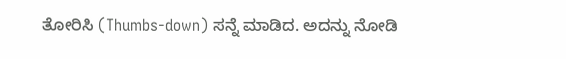ತೋರಿಸಿ (Thumbs-down) ಸನ್ನೆ ಮಾಡಿದ. ಅದನ್ನು ನೋಡಿ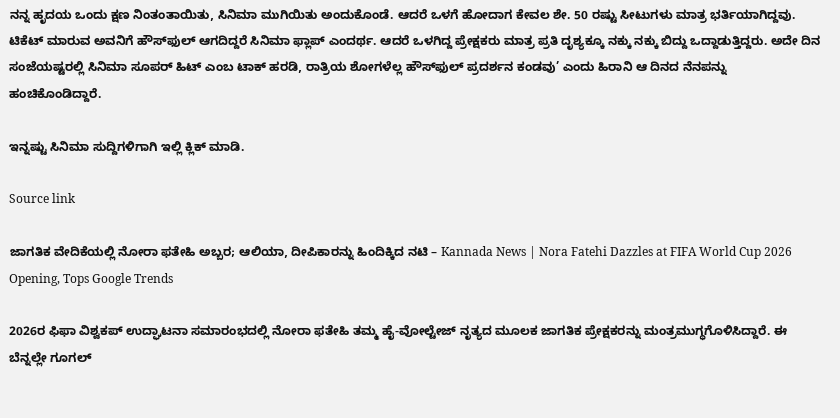ನನ್ನ ಹೃದಯ ಒಂದು ಕ್ಷಣ ನಿಂತಂತಾಯಿತು, ಸಿನಿಮಾ ಮುಗಿಯಿತು ಅಂದುಕೊಂಡೆ. ಆದರೆ ಒಳಗೆ ಹೋದಾಗ ಕೇವಲ ಶೇ. 50 ರಷ್ಟು ಸೀಟುಗಳು ಮಾತ್ರ ಭರ್ತಿಯಾಗಿದ್ದವು. ಟಿಕೆಟ್ ಮಾರುವ ಅವನಿಗೆ ಹೌಸ್‌ಫುಲ್ ಆಗದಿದ್ದರೆ ಸಿನಿಮಾ ಫ್ಲಾಪ್ ಎಂದರ್ಥ. ಆದರೆ ಒಳಗಿದ್ದ ಪ್ರೇಕ್ಷಕರು ಮಾತ್ರ ಪ್ರತಿ ದೃಶ್ಯಕ್ಕೂ ನಕ್ಕು ನಕ್ಕು ಬಿದ್ದು ಒದ್ದಾಡುತ್ತಿದ್ದರು. ಅದೇ ದಿನ ಸಂಜೆಯಷ್ಟರಲ್ಲಿ ಸಿನಿಮಾ ಸೂಪರ್ ಹಿಟ್ ಎಂಬ ಟಾಕ್ ಹರಡಿ, ರಾತ್ರಿಯ ಶೋಗಳೆಲ್ಲ ಹೌಸ್‌ಫುಲ್ ಪ್ರದರ್ಶನ ಕಂಡವು’ ಎಂದು ಹಿರಾನಿ ಆ ದಿನದ ನೆನಪನ್ನು ಹಂಚಿಕೊಂಡಿದ್ದಾರೆ.

ಇನ್ನಷ್ಟು ಸಿನಿಮಾ ಸುದ್ದಿಗಳಿಗಾಗಿ ಇಲ್ಲಿ ಕ್ಲಿಕ್ ಮಾಡಿ.

Source link

ಜಾಗತಿಕ ವೇದಿಕೆಯಲ್ಲಿ ನೋರಾ ಫತೇಹಿ ಅಬ್ಬರ; ಆಲಿಯಾ, ದೀಪಿಕಾರನ್ನು ಹಿಂದಿಕ್ಕಿದ ನಟಿ – Kannada News | Nora Fatehi Dazzles at FIFA World Cup 2026 Opening, Tops Google Trends

2026ರ ಫಿಫಾ ವಿಶ್ವಕಪ್ ಉದ್ಘಾಟನಾ ಸಮಾರಂಭದಲ್ಲಿ ನೋರಾ ಫತೇಹಿ ತಮ್ಮ ಹೈ-ವೋಲ್ಟೇಜ್ ನೃತ್ಯದ ಮೂಲಕ ಜಾಗತಿಕ ಪ್ರೇಕ್ಷಕರನ್ನು ಮಂತ್ರಮುಗ್ಧಗೊಳಿಸಿದ್ದಾರೆ. ಈ ಬೆನ್ನಲ್ಲೇ ಗೂಗಲ್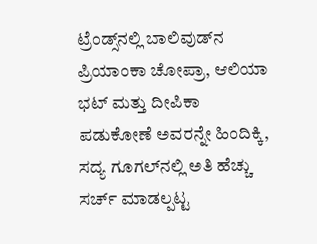ಟ್ರೆಂಡ್ಸ್‌ನಲ್ಲಿ ಬಾಲಿವುಡ್‌ನ ಪ್ರಿಯಾಂಕಾ ಚೋಪ್ರಾ, ಆಲಿಯಾ ಭಟ್ ಮತ್ತು ದೀಪಿಕಾ ಪಡುಕೋಣೆ ಅವರನ್ನೇ ಹಿಂದಿಕ್ಕಿ, ಸದ್ಯ ಗೂಗಲ್‌ನಲ್ಲಿ ಅತಿ ಹೆಚ್ಚು ಸರ್ಚ್ ಮಾಡಲ್ಪಟ್ಟ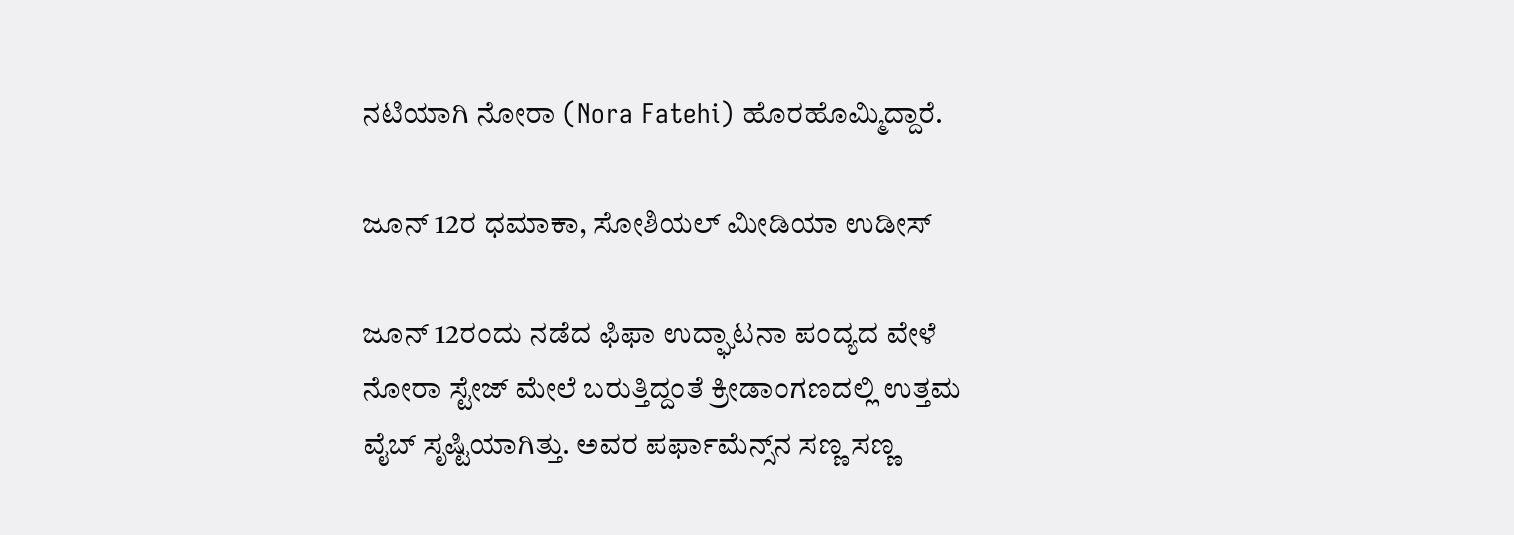ನಟಿಯಾಗಿ ನೋರಾ (Nora Fatehi) ಹೊರಹೊಮ್ಮಿದ್ದಾರೆ.

ಜೂನ್ 12ರ ಧಮಾಕಾ, ಸೋಶಿಯಲ್ ಮೀಡಿಯಾ ಉಡೀಸ್

ಜೂನ್ 12ರಂದು ನಡೆದ ಫಿಫಾ ಉದ್ಘಾಟನಾ ಪಂದ್ಯದ ವೇಳೆ ನೋರಾ ಸ್ಟೇಜ್ ಮೇಲೆ ಬರುತ್ತಿದ್ದಂತೆ ಕ್ರೀಡಾಂಗಣದಲ್ಲಿ ಉತ್ತಮ ವೈಬ್ ಸೃಷ್ಟಿಯಾಗಿತ್ತು. ಅವರ ಪರ್ಫಾಮೆನ್ಸ್‌ನ ಸಣ್ಣ ಸಣ್ಣ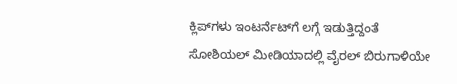ಕ್ಲಿಪ್‌ಗಳು ಇಂಟರ್ನೆಟ್‌ಗೆ ಲಗ್ಗೆ ಇಡುತ್ತಿದ್ದಂತೆ ಸೋಶಿಯಲ್ ಮೀಡಿಯಾದಲ್ಲಿ ವೈರಲ್ ಬಿರುಗಾಳಿಯೇ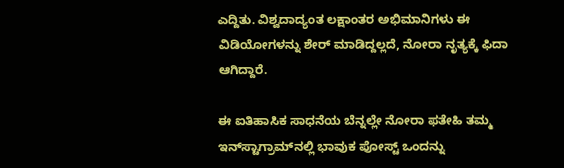ಎದ್ದಿತು. ವಿಶ್ವದಾದ್ಯಂತ ಲಕ್ಷಾಂತರ ಅಭಿಮಾನಿಗಳು ಈ ವಿಡಿಯೋಗಳನ್ನು ಶೇರ್ ಮಾಡಿದ್ದಲ್ಲದೆ, ನೋರಾ ನೃತ್ಯಕ್ಕೆ ಫಿದಾ ಆಗಿದ್ದಾರೆ.

ಈ ಐತಿಹಾಸಿಕ ಸಾಧನೆಯ ಬೆನ್ನಲ್ಲೇ ನೋರಾ ಫತೇಹಿ ತಮ್ಮ ಇನ್‌ಸ್ಟಾಗ್ರಾಮ್‌ನಲ್ಲಿ ಭಾವುಕ ಪೋಸ್ಟ್ ಒಂದನ್ನು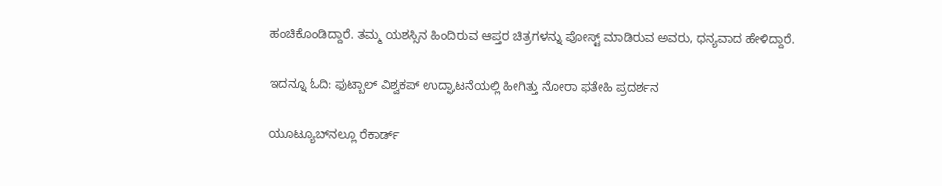ಹಂಚಿಕೊಂಡಿದ್ದಾರೆ. ತಮ್ಮ ಯಶಸ್ಸಿನ ಹಿಂದಿರುವ ಆಪ್ತರ ಚಿತ್ರಗಳನ್ನು ಪೋಸ್ಟ್ ಮಾಡಿರುವ ಅವರು, ಧನ್ಯವಾದ ಹೇಳಿದ್ದಾರೆ.

ಇದನ್ನೂ ಓದಿ: ಫುಟ್ಬಾಲ್ ವಿಶ್ವಕಪ್ ಉದ್ಘಾಟನೆಯಲ್ಲಿ ಹೀಗಿತ್ತು ನೋರಾ ಫತೇಹಿ ಪ್ರದರ್ಶನ

ಯೂಟ್ಯೂಬ್‌ನಲ್ಲೂ ರೆಕಾರ್ಡ್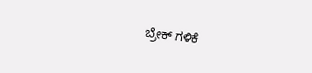ಬ್ರೇಕ್ ಗಳಿಕೆ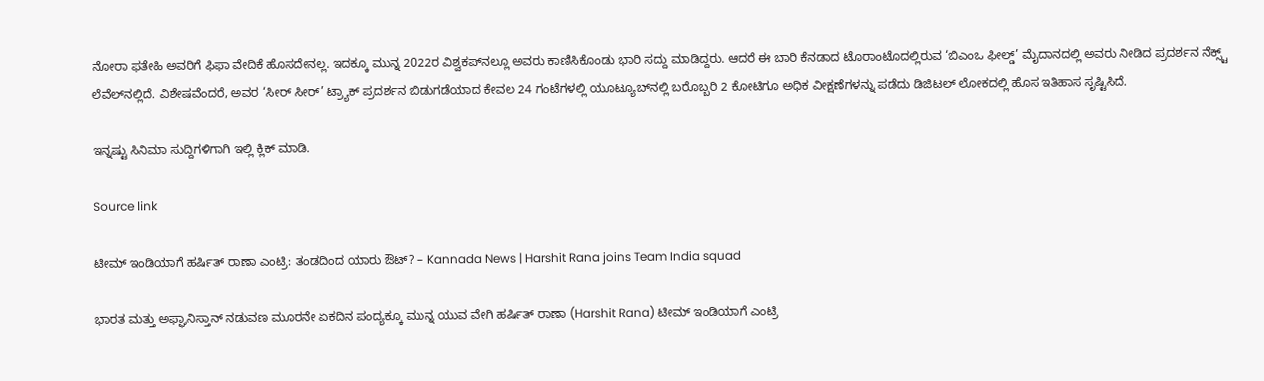ನೋರಾ ಫತೇಹಿ ಅವರಿಗೆ ಫಿಫಾ ವೇದಿಕೆ ಹೊಸದೇನಲ್ಲ. ಇದಕ್ಕೂ ಮುನ್ನ 2022ರ ವಿಶ್ವಕಪ್‌ನಲ್ಲೂ ಅವರು ಕಾಣಿಸಿಕೊಂಡು ಭಾರಿ ಸದ್ದು ಮಾಡಿದ್ದರು. ಆದರೆ ಈ ಬಾರಿ ಕೆನಡಾದ ಟೊರಾಂಟೊದಲ್ಲಿರುವ ‘ಬಿಎಂಒ ಫೀಲ್ಡ್’ ಮೈದಾನದಲ್ಲಿ ಅವರು ನೀಡಿದ ಪ್ರದರ್ಶನ ನೆಕ್ಸ್ಟ್ ಲೆವೆಲ್‌ನಲ್ಲಿದೆ. ವಿಶೇಷವೆಂದರೆ, ಅವರ ‘ಸೀರ್ ಸೀರ್’ ಟ್ರ್ಯಾಕ್ ಪ್ರದರ್ಶನ ಬಿಡುಗಡೆಯಾದ ಕೇವಲ 24 ಗಂಟೆಗಳಲ್ಲಿ ಯೂಟ್ಯೂಬ್‌ನಲ್ಲಿ ಬರೊಬ್ಬರಿ 2 ಕೋಟಿಗೂ ಅಧಿಕ ವೀಕ್ಷಣೆಗಳನ್ನು ಪಡೆದು ಡಿಜಿಟಲ್ ಲೋಕದಲ್ಲಿ ಹೊಸ ಇತಿಹಾಸ ಸೃಷ್ಟಿಸಿದೆ.

ಇನ್ನಷ್ಟು ಸಿನಿಮಾ ಸುದ್ದಿಗಳಿಗಾಗಿ ಇಲ್ಲಿ ಕ್ಲಿಕ್ ಮಾಡಿ.

Source link

ಟೀಮ್ ಇಂಡಿಯಾಗೆ ಹರ್ಷಿತ್ ರಾಣಾ ಎಂಟ್ರಿ: ತಂಡದಿಂದ ಯಾರು ಔಟ್? – Kannada News | Harshit Rana joins Team India squad

ಭಾರತ ಮತ್ತು ಅಫ್ಘಾನಿಸ್ತಾನ್ ನಡುವಣ ಮೂರನೇ ಏಕದಿನ ಪಂದ್ಯಕ್ಕೂ ಮುನ್ನ ಯುವ ವೇಗಿ ಹರ್ಷಿತ್ ರಾಣಾ (Harshit Rana) ಟೀಮ್ ಇಂಡಿಯಾಗೆ ಎಂಟ್ರಿ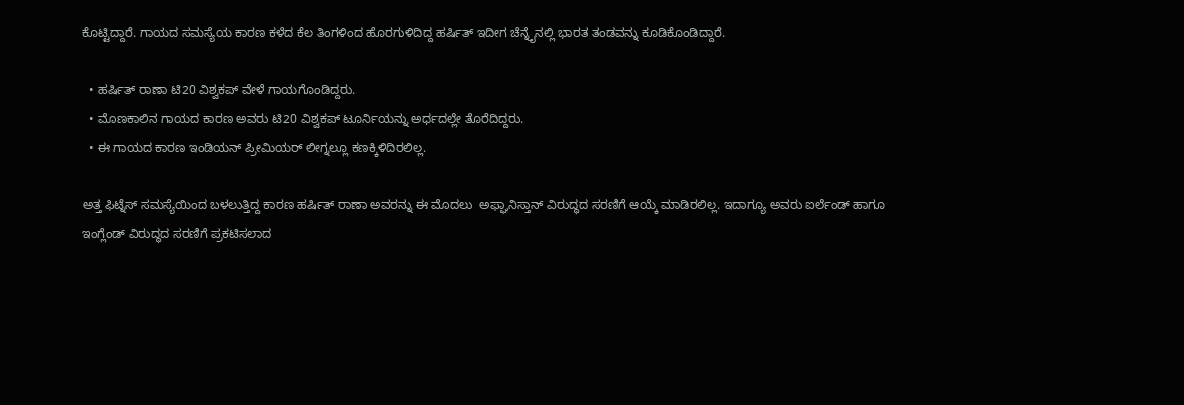ಕೊಟ್ಟಿದ್ದಾರೆ. ಗಾಯದ ಸಮಸ್ಯೆಯ ಕಾರಣ ಕಳೆದ ಕೆಲ ತಿಂಗಳಿಂದ ಹೊರಗುಳಿದಿದ್ದ ಹರ್ಷಿತ್ ಇದೀಗ ಚೆನ್ನೈನಲ್ಲಿ ಭಾರತ ತಂಡವನ್ನು ಕೂಡಿಕೊಂಡಿದ್ದಾರೆ.

  • ಹರ್ಷಿತ್ ರಾಣಾ ಟಿ20 ವಿಶ್ವಕಪ್ ವೇಳೆ ಗಾಯಗೊಂಡಿದ್ದರು.
  • ಮೊಣಕಾಲಿನ ಗಾಯದ ಕಾರಣ ಅವರು ಟಿ20 ವಿಶ್ವಕಪ್ ಟೂರ್ನಿಯನ್ನು ಅರ್ಧದಲ್ಲೇ ತೊರೆದಿದ್ದರು.
  • ಈ ಗಾಯದ ಕಾರಣ ಇಂಡಿಯನ್ ಪ್ರೀಮಿಯರ್ ಲೀಗ್ನಲ್ಲೂ ಕಣಕ್ಕಿಳಿದಿರಲಿಲ್ಲ.

ಅತ್ತ ಫಿಟ್ನೆಸ್ ಸಮಸ್ಯೆಯಿಂದ ಬಳಲುತ್ತಿದ್ದ ಕಾರಣ ಹರ್ಷಿತ್ ರಾಣಾ ಅವರನ್ನು ಈ ಮೊದಲು  ಅಫ್ಘಾನಿಸ್ತಾನ್ ವಿರುದ್ಧದ ಸರಣಿಗೆ ಆಯ್ಕೆ ಮಾಡಿರಲಿಲ್ಲ. ಇದಾಗ್ಯೂ ಅವರು ಐರ್ಲೆಂಡ್ ಹಾಗೂ ಇಂಗ್ಲೆಂಡ್ ವಿರುದ್ಧದ ಸರಣಿಗೆ ಪ್ರಕಟಿಸಲಾದ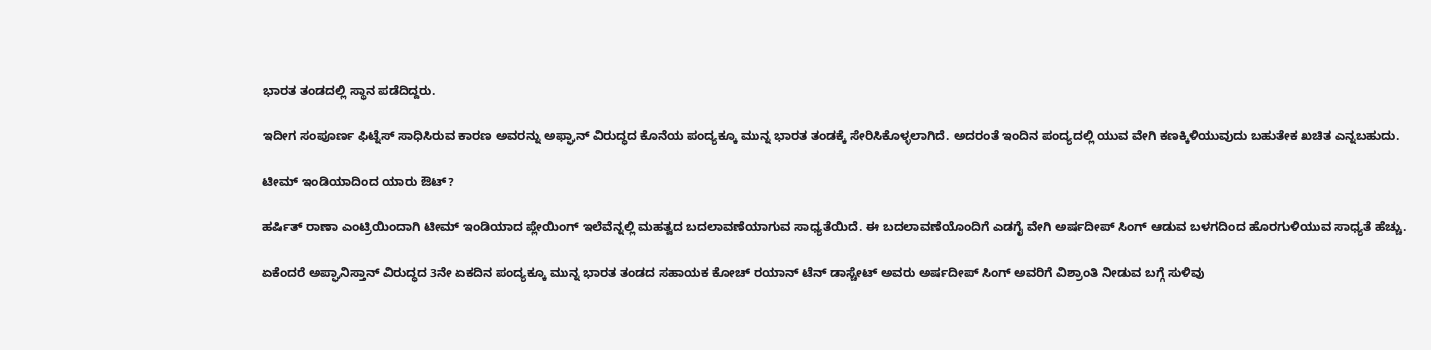ಭಾರತ ತಂಡದಲ್ಲಿ ಸ್ಥಾನ ಪಡೆದಿದ್ದರು.

ಇದೀಗ ಸಂಪೂರ್ಣ ಫಿಟ್ನೆಸ್ ಸಾಧಿಸಿರುವ ಕಾರಣ ಅವರನ್ನು ಅಫ್ಘಾನ್ ವಿರುದ್ಧದ ಕೊನೆಯ ಪಂದ್ಯಕ್ಕೂ ಮುನ್ನ ಭಾರತ ತಂಡಕ್ಕೆ ಸೇರಿಸಿಕೊಳ್ಳಲಾಗಿದೆ. ಅದರಂತೆ ಇಂದಿನ ಪಂದ್ಯದಲ್ಲಿ ಯುವ ವೇಗಿ ಕಣಕ್ಕಿಳಿಯುವುದು ಬಹುತೇಕ ಖಚಿತ ಎನ್ನಬಹುದು.

ಟೀಮ್ ಇಂಡಿಯಾದಿಂದ ಯಾರು ಔಟ್?

ಹರ್ಷಿತ್ ರಾಣಾ ಎಂಟ್ರಿಯಿಂದಾಗಿ ಟೀಮ್ ಇಂಡಿಯಾದ ಪ್ಲೇಯಿಂಗ್ ಇಲೆವೆನ್ನಲ್ಲಿ ಮಹತ್ವದ ಬದಲಾವಣೆಯಾಗುವ ಸಾಧ್ಯತೆಯಿದೆ. ಈ ಬದಲಾವಣೆಯೊಂದಿಗೆ ಎಡಗೈ ವೇಗಿ ಅರ್ಷದೀಪ್ ಸಿಂಗ್ ಆಡುವ ಬಳಗದಿಂದ ಹೊರಗುಳಿಯುವ ಸಾಧ್ಯತೆ ಹೆಚ್ಚು.

ಏಕೆಂದರೆ ಅಪ್ಘಾನಿಸ್ತಾನ್ ವಿರುದ್ಧದ 3ನೇ ಏಕದಿನ ಪಂದ್ಯಕ್ಕೂ ಮುನ್ನ ಭಾರತ ತಂಡದ ಸಹಾಯಕ ಕೋಚ್ ರಯಾನ್ ಟೆನ್ ಡಾಸ್ಚೇಟ್ ಅವರು ಅರ್ಷದೀಪ್ ಸಿಂಗ್ ಅವರಿಗೆ ವಿಶ್ರಾಂತಿ ನೀಡುವ ಬಗ್ಗೆ ಸುಳಿವು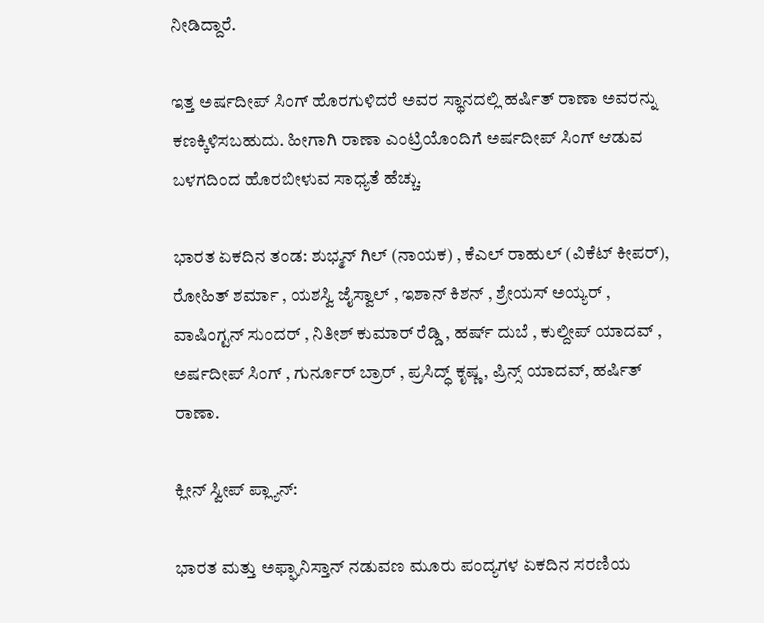ನೀಡಿದ್ದಾರೆ.

ಇತ್ತ ಅರ್ಷದೀಪ್ ಸಿಂಗ್ ಹೊರಗುಳಿದರೆ ಅವರ ಸ್ಥಾನದಲ್ಲಿ ಹರ್ಷಿತ್ ರಾಣಾ ಅವರನ್ನು ಕಣಕ್ಕಿಳಿಸಬಹುದು. ಹೀಗಾಗಿ ರಾಣಾ ಎಂಟ್ರಿಯೊಂದಿಗೆ ಅರ್ಷದೀಪ್ ಸಿಂಗ್ ಆಡುವ ಬಳಗದಿಂದ ಹೊರಬೀಳುವ ಸಾಧ್ಯತೆ ಹೆಚ್ಚು.

ಭಾರತ ಏಕದಿನ ತಂಡ: ಶುಭ್ಮನ್ ಗಿಲ್ (ನಾಯಕ) , ಕೆಎಲ್ ರಾಹುಲ್ (ವಿಕೆಟ್ ಕೀಪರ್), ರೋಹಿತ್ ಶರ್ಮಾ , ಯಶಸ್ವಿ ಜೈಸ್ವಾಲ್ , ಇಶಾನ್ ಕಿಶನ್ , ಶ್ರೇಯಸ್ ಅಯ್ಯರ್ , ವಾಷಿಂಗ್ಟನ್ ಸುಂದರ್ , ನಿತೀಶ್ ಕುಮಾರ್ ರೆಡ್ಡಿ , ಹರ್ಷ್ ದುಬೆ , ಕುಲ್ದೀಪ್ ಯಾದವ್ , ಅರ್ಷದೀಪ್ ಸಿಂಗ್ , ಗುರ್ನೂರ್ ಬ್ರಾರ್ , ಪ್ರಸಿದ್ಧ್ ಕೃಷ್ಣ , ಪ್ರಿನ್ಸ್ ಯಾದವ್, ಹರ್ಷಿತ್ ರಾಣಾ.

ಕ್ಲೀನ್ ಸ್ವೀಪ್ ಪ್ಲ್ಯಾನ್:

ಭಾರತ ಮತ್ತು ಅಫ್ಘಾನಿಸ್ತಾನ್ ನಡುವಣ ಮೂರು ಪಂದ್ಯಗಳ ಏಕದಿನ ಸರಣಿಯ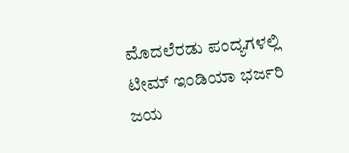ಮೊದಲೆರಡು ಪಂದ್ಯಗಳಲ್ಲಿ ಟೀಮ್ ಇಂಡಿಯಾ ಭರ್ಜರಿ ಜಯ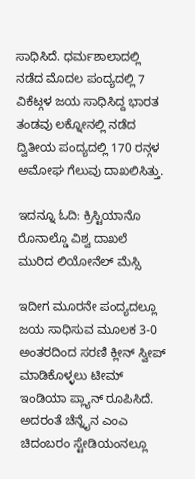ಸಾಧಿಸಿದೆ. ಧರ್ಮಶಾಲಾದಲ್ಲಿ ನಡೆದ ಮೊದಲ ಪಂದ್ಯದಲ್ಲಿ 7 ವಿಕೆಟ್ಗಳ ಜಯ ಸಾಧಿಸಿದ್ದ ಭಾರತ ತಂಡವು ಲಕ್ನೋನಲ್ಲಿ ನಡೆದ ದ್ವಿತೀಯ ಪಂದ್ಯದಲ್ಲಿ 170 ರನ್ಗಳ ಅಮೋಘ ಗೆಲುವು ದಾಖಲಿಸಿತ್ತು.

ಇದನ್ನೂ ಓದಿ: ಕ್ರಿಸ್ಟಿಯಾನೊ ರೊನಾಲ್ಡೊ ವಿಶ್ವ ದಾಖಲೆ ಮುರಿದ ಲಿಯೋನೆಲ್ ಮೆಸ್ಸಿ

ಇದೀಗ ಮೂರನೇ ಪಂದ್ಯದಲ್ಲೂ ಜಯ ಸಾಧಿಸುವ ಮೂಲಕ 3-0 ಅಂತರದಿಂದ ಸರಣಿ ಕ್ಲೀನ್ ಸ್ವೀಪ್ ಮಾಡಿಕೊಳ್ಳಲು ಟೀಮ್ ಇಂಡಿಯಾ ಪ್ಲ್ಯಾನ್ ರೂಪಿಸಿದೆ. ಅದರಂತೆ ಚೆನ್ನೈನ ಎಂಎ ಚಿದಂಬರಂ ಸ್ಟೇಡಿಯಂನಲ್ಲೂ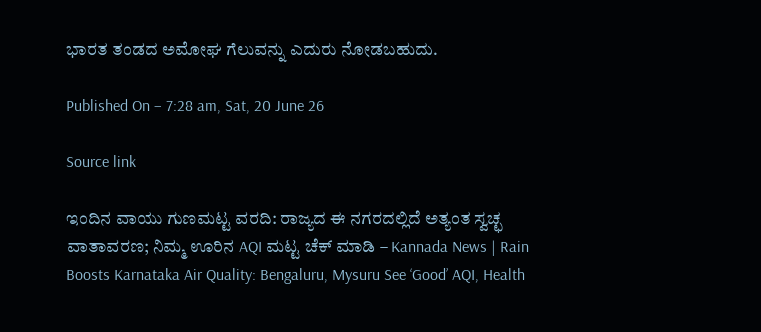ಭಾರತ ತಂಡದ ಅಮೋಘ ಗೆಲುವನ್ನು ಎದುರು ನೋಡಬಹುದು.

Published On – 7:28 am, Sat, 20 June 26

Source link

ಇಂದಿನ ವಾಯು ಗುಣಮಟ್ಟ ವರದಿ: ರಾಜ್ಯದ ಈ ನಗರದಲ್ಲಿದೆ ಅತ್ಯಂತ ಸ್ವಚ್ಛ ವಾತಾವರಣ; ನಿಮ್ಮ ಊರಿನ AQI ಮಟ್ಟ ಚೆಕ್ ಮಾಡಿ – Kannada News | Rain Boosts Karnataka Air Quality: Bengaluru, Mysuru See ‘Good’ AQI, Health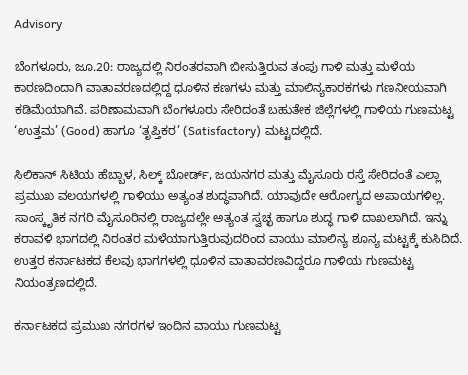Advisory

ಬೆಂಗಳೂರು, ಜೂ.20: ರಾಜ್ಯದಲ್ಲಿ ನಿರಂತರವಾಗಿ ಬೀಸುತ್ತಿರುವ ತಂಪು ಗಾಳಿ ಮತ್ತು ಮಳೆಯ ಕಾರಣದಿಂದಾಗಿ ವಾತಾವರಣದಲ್ಲಿದ್ದ ಧೂಳಿನ ಕಣಗಳು ಮತ್ತು ಮಾಲಿನ್ಯಕಾರಕಗಳು ಗಣನೀಯವಾಗಿ ಕಡಿಮೆಯಾಗಿವೆ. ಪರಿಣಾಮವಾಗಿ ಬೆಂಗಳೂರು ಸೇರಿದಂತೆ ಬಹುತೇಕ ಜಿಲ್ಲೆಗಳಲ್ಲಿ ಗಾಳಿಯ ಗುಣಮಟ್ಟ ‘ಉತ್ತಮ’ (Good) ಹಾಗೂ ‘ತೃಪ್ತಿಕರ’ (Satisfactory) ಮಟ್ಟದಲ್ಲಿದೆ.

ಸಿಲಿಕಾನ್ ಸಿಟಿಯ ಹೆಬ್ಬಾಳ, ಸಿಲ್ಕ್ ಬೋರ್ಡ್, ಜಯನಗರ ಮತ್ತು ಮೈಸೂರು ರಸ್ತೆ ಸೇರಿದಂತೆ ಎಲ್ಲಾ ಪ್ರಮುಖ ವಲಯಗಳಲ್ಲಿ ಗಾಳಿಯು ಅತ್ಯಂತ ಶುದ್ಧವಾಗಿದೆ. ಯಾವುದೇ ಆರೋಗ್ಯದ ಅಪಾಯಗಳಿಲ್ಲ. ಸಾಂಸ್ಕೃತಿಕ ನಗರಿ ಮೈಸೂರಿನಲ್ಲಿ ರಾಜ್ಯದಲ್ಲೇ ಅತ್ಯಂತ ಸ್ವಚ್ಛ ಹಾಗೂ ಶುದ್ಧ ಗಾಳಿ ದಾಖಲಾಗಿದೆ. ಇನ್ನು ಕರಾವಳಿ ಭಾಗದಲ್ಲಿ ನಿರಂತರ ಮಳೆಯಾಗುತ್ತಿರುವುದರಿಂದ ವಾಯು ಮಾಲಿನ್ಯ ಶೂನ್ಯ ಮಟ್ಟಕ್ಕೆ ಕುಸಿದಿದೆ. ಉತ್ತರ ಕರ್ನಾಟಕದ ಕೆಲವು ಭಾಗಗಳಲ್ಲಿ ಧೂಳಿನ ವಾತಾವರಣವಿದ್ದರೂ ಗಾಳಿಯ ಗುಣಮಟ್ಟ ನಿಯಂತ್ರಣದಲ್ಲಿದೆ.

ಕರ್ನಾಟಕದ ಪ್ರಮುಖ ನಗರಗಳ ಇಂದಿನ ವಾಯು ಗುಣಮಟ್ಟ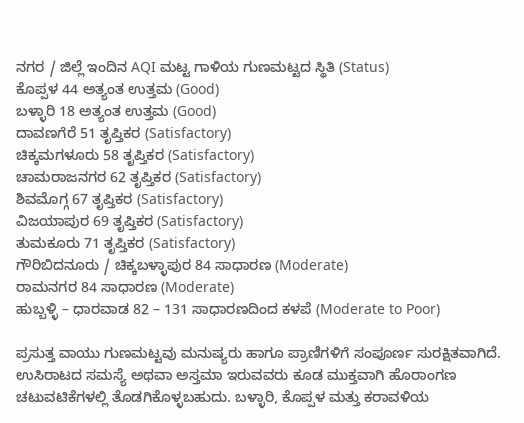ನಗರ / ಜಿಲ್ಲೆ ಇಂದಿನ AQI ಮಟ್ಟ ಗಾಳಿಯ ಗುಣಮಟ್ಟದ ಸ್ಥಿತಿ (Status)
ಕೊಪ್ಪಳ 44 ಅತ್ಯಂತ ಉತ್ತಮ (Good)
ಬಳ್ಳಾರಿ 18 ಅತ್ಯಂತ ಉತ್ತಮ (Good)
ದಾವಣಗೆರೆ 51 ತೃಪ್ತಿಕರ (Satisfactory)
ಚಿಕ್ಕಮಗಳೂರು 58 ತೃಪ್ತಿಕರ (Satisfactory)
ಚಾಮರಾಜನಗರ 62 ತೃಪ್ತಿಕರ (Satisfactory)
ಶಿವಮೊಗ್ಗ 67 ತೃಪ್ತಿಕರ (Satisfactory)
ವಿಜಯಾಪುರ 69 ತೃಪ್ತಿಕರ (Satisfactory)
ತುಮಕೂರು 71 ತೃಪ್ತಿಕರ (Satisfactory)
ಗೌರಿಬಿದನೂರು / ಚಿಕ್ಕಬಳ್ಳಾಪುರ 84 ಸಾಧಾರಣ (Moderate)
ರಾಮನಗರ 84 ಸಾಧಾರಣ (Moderate)
ಹುಬ್ಬಳ್ಳಿ – ಧಾರವಾಡ 82 – 131 ಸಾಧಾರಣದಿಂದ ಕಳಪೆ (Moderate to Poor)

ಪ್ರಸುತ್ತ ವಾಯು ಗುಣಮಟ್ಟವು ಮನುಷ್ಯರು ಹಾಗೂ ಪ್ರಾಣಿಗಳಿಗೆ ಸಂಪೂರ್ಣ ಸುರಕ್ಷಿತವಾಗಿದೆ. ಉಸಿರಾಟದ ಸಮಸ್ಯೆ ಅಥವಾ ಅಸ್ತಮಾ ಇರುವವರು ಕೂಡ ಮುಕ್ತವಾಗಿ ಹೊರಾಂಗಣ ಚಟುವಟಿಕೆಗಳಲ್ಲಿ ತೊಡಗಿಕೊಳ್ಳಬಹುದು. ಬಳ್ಳಾರಿ, ಕೊಪ್ಪಳ ಮತ್ತು ಕರಾವಳಿಯ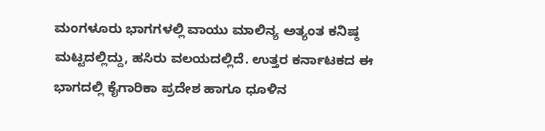ಮಂಗಳೂರು ಭಾಗಗಳಲ್ಲಿ ವಾಯು ಮಾಲಿನ್ಯ ಅತ್ಯಂತ ಕನಿಷ್ಠ ಮಟ್ಟದಲ್ಲಿದ್ದು, ಹಸಿರು ವಲಯದಲ್ಲಿದೆ. ಉತ್ತರ ಕರ್ನಾಟಕದ ಈ ಭಾಗದಲ್ಲಿ ಕೈಗಾರಿಕಾ ಪ್ರದೇಶ ಹಾಗೂ ಧೂಳಿನ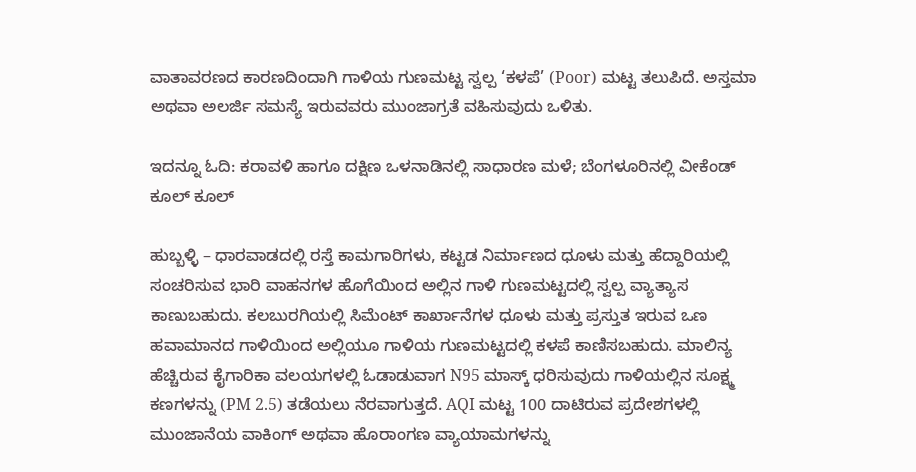ವಾತಾವರಣದ ಕಾರಣದಿಂದಾಗಿ ಗಾಳಿಯ ಗುಣಮಟ್ಟ ಸ್ವಲ್ಪ ‘ಕಳಪೆ’ (Poor) ಮಟ್ಟ ತಲುಪಿದೆ. ಅಸ್ತಮಾ ಅಥವಾ ಅಲರ್ಜಿ ಸಮಸ್ಯೆ ಇರುವವರು ಮುಂಜಾಗ್ರತೆ ವಹಿಸುವುದು ಒಳಿತು.

ಇದನ್ನೂ ಓದಿ: ಕರಾವಳಿ ಹಾಗೂ ದಕ್ಷಿಣ ಒಳನಾಡಿನಲ್ಲಿ ಸಾಧಾರಣ ಮಳೆ; ಬೆಂಗಳೂರಿನಲ್ಲಿ ವೀಕೆಂಡ್ ಕೂಲ್ ಕೂಲ್

ಹುಬ್ಬಳ್ಳಿ – ಧಾರವಾಡದಲ್ಲಿ ರಸ್ತೆ ಕಾಮಗಾರಿಗಳು, ಕಟ್ಟಡ ನಿರ್ಮಾಣದ ಧೂಳು ಮತ್ತು ಹೆದ್ದಾರಿಯಲ್ಲಿ ಸಂಚರಿಸುವ ಭಾರಿ ವಾಹನಗಳ ಹೊಗೆಯಿಂದ ಅಲ್ಲಿನ ಗಾಳಿ ಗುಣಮಟ್ಟದಲ್ಲಿ ಸ್ವಲ್ಪ ವ್ಯಾತ್ಯಾಸ ಕಾಣುಬಹುದು. ಕಲಬುರಗಿಯಲ್ಲಿ ಸಿಮೆಂಟ್ ಕಾರ್ಖಾನೆಗಳ ಧೂಳು ಮತ್ತು ಪ್ರಸ್ತುತ ಇರುವ ಒಣ ಹವಾಮಾನದ ಗಾಳಿಯಿಂದ ಅಲ್ಲಿಯೂ ಗಾಳಿಯ ಗುಣಮಟ್ಟದಲ್ಲಿ ಕಳಪೆ ಕಾಣಿಸಬಹುದು. ಮಾಲಿನ್ಯ ಹೆಚ್ಚಿರುವ ಕೈಗಾರಿಕಾ ವಲಯಗಳಲ್ಲಿ ಓಡಾಡುವಾಗ N95 ಮಾಸ್ಕ್ ಧರಿಸುವುದು ಗಾಳಿಯಲ್ಲಿನ ಸೂಕ್ಷ್ಮ ಕಣಗಳನ್ನು (PM 2.5) ತಡೆಯಲು ನೆರವಾಗುತ್ತದೆ. AQI ಮಟ್ಟ 100 ದಾಟಿರುವ ಪ್ರದೇಶಗಳಲ್ಲಿ ಮುಂಜಾನೆಯ ವಾಕಿಂಗ್ ಅಥವಾ ಹೊರಾಂಗಣ ವ್ಯಾಯಾಮಗಳನ್ನು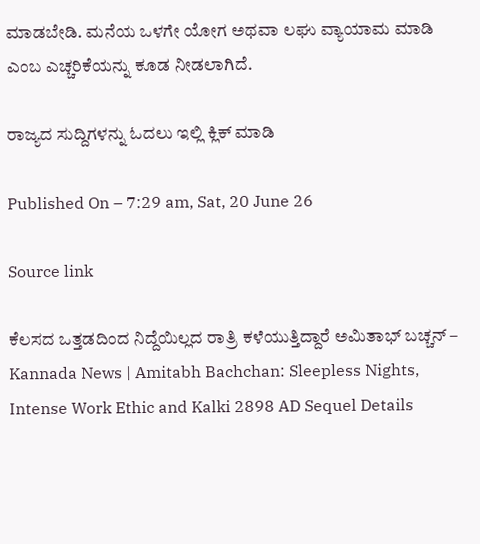ಮಾಡಬೇಡಿ. ಮನೆಯ ಒಳಗೇ ಯೋಗ ಅಥವಾ ಲಘು ವ್ಯಾಯಾಮ ಮಾಡಿ ಎಂಬ ಎಚ್ಚರಿಕೆಯನ್ನು ಕೂಡ ನೀಡಲಾಗಿದೆ.

ರಾಜ್ಯದ ಸುದ್ದಿಗಳನ್ನು ಓದಲು ಇಲ್ಲಿ ಕ್ಲಿಕ್ ಮಾಡಿ

Published On – 7:29 am, Sat, 20 June 26

Source link

ಕೆಲಸದ ಒತ್ತಡದಿಂದ ನಿದ್ದೆಯಿಲ್ಲದ ರಾತ್ರಿ ಕಳೆಯುತ್ತಿದ್ದಾರೆ ಅಮಿತಾಭ್ ಬಚ್ಚನ್ – Kannada News | Amitabh Bachchan: Sleepless Nights, Intense Work Ethic and Kalki 2898 AD Sequel Details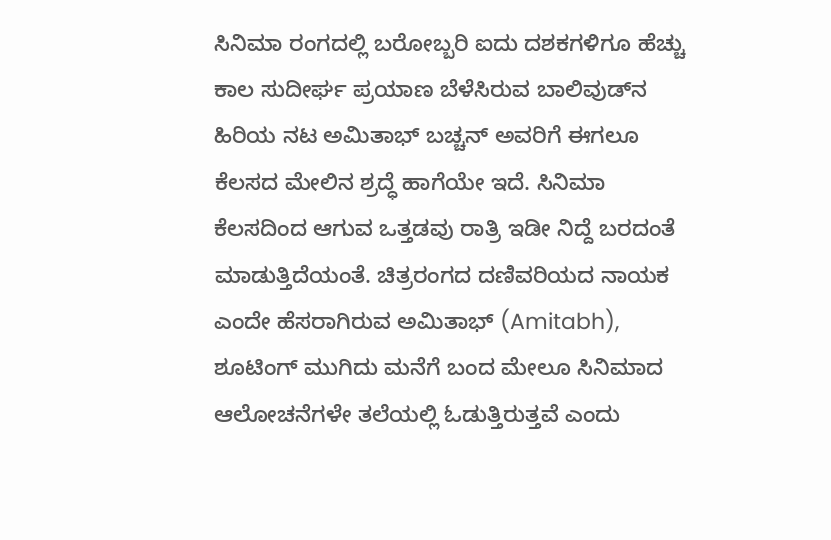ಸಿನಿಮಾ ರಂಗದಲ್ಲಿ ಬರೋಬ್ಬರಿ ಐದು ದಶಕಗಳಿಗೂ ಹೆಚ್ಚು ಕಾಲ ಸುದೀರ್ಘ ಪ್ರಯಾಣ ಬೆಳೆಸಿರುವ ಬಾಲಿವುಡ್‌ನ ಹಿರಿಯ ನಟ ಅಮಿತಾಭ್ ಬಚ್ಚನ್ ಅವರಿಗೆ ಈಗಲೂ ಕೆಲಸದ ಮೇಲಿನ ಶ್ರದ್ಧೆ ಹಾಗೆಯೇ ಇದೆ. ಸಿನಿಮಾ ಕೆಲಸದಿಂದ ಆಗುವ ಒತ್ತಡವು ರಾತ್ರಿ ಇಡೀ ನಿದ್ದೆ ಬರದಂತೆ ಮಾಡುತ್ತಿದೆಯಂತೆ. ಚಿತ್ರರಂಗದ ದಣಿವರಿಯದ ನಾಯಕ ಎಂದೇ ಹೆಸರಾಗಿರುವ ಅಮಿತಾಭ್ (Amitabh), ಶೂಟಿಂಗ್ ಮುಗಿದು ಮನೆಗೆ ಬಂದ ಮೇಲೂ ಸಿನಿಮಾದ ಆಲೋಚನೆಗಳೇ ತಲೆಯಲ್ಲಿ ಓಡುತ್ತಿರುತ್ತವೆ ಎಂದು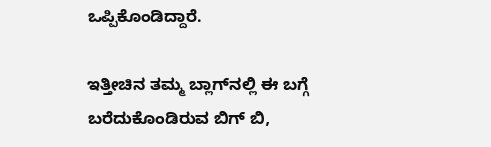ಒಪ್ಪಿಕೊಂಡಿದ್ದಾರೆ.

ಇತ್ತೀಚಿನ ತಮ್ಮ ಬ್ಲಾಗ್‌ನಲ್ಲಿ ಈ ಬಗ್ಗೆ ಬರೆದುಕೊಂಡಿರುವ ಬಿಗ್ ಬಿ,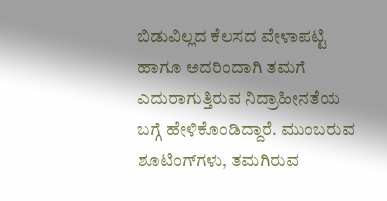ಬಿಡುವಿಲ್ಲದ ಕೆಲಸದ ವೇಳಾಪಟ್ಟಿ ಹಾಗೂ ಅದರಿಂದಾಗಿ ತಮಗೆ ಎದುರಾಗುತ್ತಿರುವ ನಿದ್ರಾಹೀನತೆಯ ಬಗ್ಗೆ ಹೇಳಿಕೊಂಡಿದ್ದಾರೆ. ಮುಂಬರುವ ಶೂಟಿಂಗ್‌ಗಳು, ತಮಗಿರುವ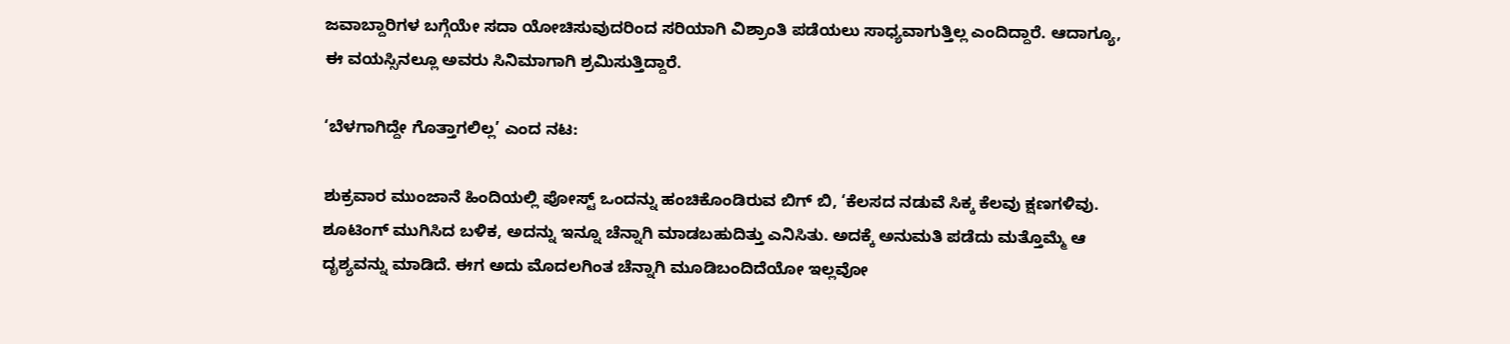ಜವಾಬ್ದಾರಿಗಳ ಬಗ್ಗೆಯೇ ಸದಾ ಯೋಚಿಸುವುದರಿಂದ ಸರಿಯಾಗಿ ವಿಶ್ರಾಂತಿ ಪಡೆಯಲು ಸಾಧ್ಯವಾಗುತ್ತಿಲ್ಲ ಎಂದಿದ್ದಾರೆ. ಆದಾಗ್ಯೂ, ಈ ವಯಸ್ಸಿನಲ್ಲೂ ಅವರು ಸಿನಿಮಾಗಾಗಿ ಶ್ರಮಿಸುತ್ತಿದ್ದಾರೆ.

‘ಬೆಳಗಾಗಿದ್ದೇ ಗೊತ್ತಾಗಲಿಲ್ಲ’ ಎಂದ ನಟ:

ಶುಕ್ರವಾರ ಮುಂಜಾನೆ ಹಿಂದಿಯಲ್ಲಿ ಪೋಸ್ಟ್ ಒಂದನ್ನು ಹಂಚಿಕೊಂಡಿರುವ ಬಿಗ್ ಬಿ, ‘ಕೆಲಸದ ನಡುವೆ ಸಿಕ್ಕ ಕೆಲವು ಕ್ಷಣಗಳಿವು. ಶೂಟಿಂಗ್ ಮುಗಿಸಿದ ಬಳಿಕ, ಅದನ್ನು ಇನ್ನೂ ಚೆನ್ನಾಗಿ ಮಾಡಬಹುದಿತ್ತು ಎನಿಸಿತು. ಅದಕ್ಕೆ ಅನುಮತಿ ಪಡೆದು ಮತ್ತೊಮ್ಮೆ ಆ ದೃಶ್ಯವನ್ನು ಮಾಡಿದೆ. ಈಗ ಅದು ಮೊದಲಗಿಂತ ಚೆನ್ನಾಗಿ ಮೂಡಿಬಂದಿದೆಯೋ ಇಲ್ಲವೋ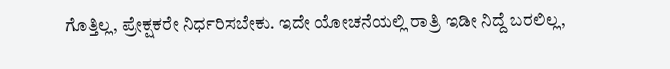ಗೊತ್ತಿಲ್ಲ, ಪ್ರೇಕ್ಷಕರೇ ನಿರ್ಧರಿಸಬೇಕು. ಇದೇ ಯೋಚನೆಯಲ್ಲಿ ರಾತ್ರಿ ಇಡೀ ನಿದ್ದೆ ಬರಲಿಲ್ಲ,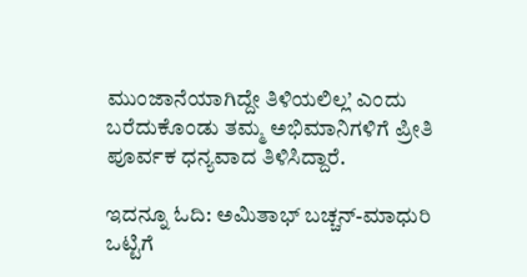ಮುಂಜಾನೆಯಾಗಿದ್ದೇ ತಿಳಿಯಲಿಲ್ಲ’ ಎಂದು ಬರೆದುಕೊಂಡು ತಮ್ಮ ಅಭಿಮಾನಿಗಳಿಗೆ ಪ್ರೀತಿ ಪೂರ್ವಕ ಧನ್ಯವಾದ ತಿಳಿಸಿದ್ದಾರೆ.

ಇದನ್ನೂ ಓದಿ: ಅಮಿತಾಭ್ ಬಚ್ಚನ್-ಮಾಧುರಿ ಒಟ್ಟಿಗೆ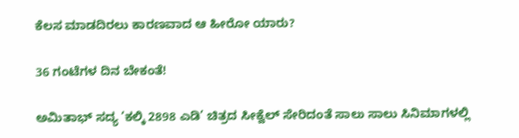ಕೆಲಸ ಮಾಡದಿರಲು ಕಾರಣವಾದ ಆ ಹೀರೋ ಯಾರು?

36 ಗಂಟೆಗಳ ದಿನ ಬೇಕಂತೆ!

ಅಮಿತಾಭ್ ಸದ್ಯ ‘ಕಲ್ಕಿ 2898 ಎಡಿ’ ಚಿತ್ರದ ಸೀಕ್ವೆಲ್ ಸೇರಿದಂತೆ ಸಾಲು ಸಾಲು ಸಿನಿಮಾಗಳಲ್ಲಿ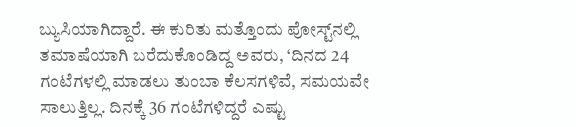ಬ್ಯುಸಿಯಾಗಿದ್ದಾರೆ. ಈ ಕುರಿತು ಮತ್ತೊಂದು ಪೋಸ್ಟ್‌ನಲ್ಲಿ ತಮಾಷೆಯಾಗಿ ಬರೆದುಕೊಂಡಿದ್ದ ಅವರು, ‘ದಿನದ 24 ಗಂಟೆಗಳಲ್ಲಿ ಮಾಡಲು ತುಂಬಾ ಕೆಲಸಗಳಿವೆ, ಸಮಯವೇ ಸಾಲುತ್ತಿಲ್ಲ. ದಿನಕ್ಕೆ 36 ಗಂಟೆಗಳಿದ್ದರೆ ಎಷ್ಟು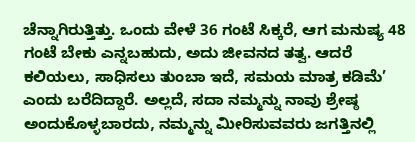ಚೆನ್ನಾಗಿರುತ್ತಿತ್ತು. ಒಂದು ವೇಳೆ 36 ಗಂಟೆ ಸಿಕ್ಕರೆ, ಆಗ ಮನುಷ್ಯ 48 ಗಂಟೆ ಬೇಕು ಎನ್ನಬಹುದು, ಅದು ಜೀವನದ ತತ್ವ. ಆದರೆ ಕಲಿಯಲು, ಸಾಧಿಸಲು ತುಂಬಾ ಇದೆ, ಸಮಯ ಮಾತ್ರ ಕಡಿಮೆ’ ಎಂದು ಬರೆದಿದ್ದಾರೆ. ಅಲ್ಲದೆ, ಸದಾ ನಮ್ಮನ್ನು ನಾವು ಶ್ರೇಷ್ಠ ಅಂದುಕೊಳ್ಳಬಾರದು, ನಮ್ಮನ್ನು ಮೀರಿಸುವವರು ಜಗತ್ತಿನಲ್ಲಿ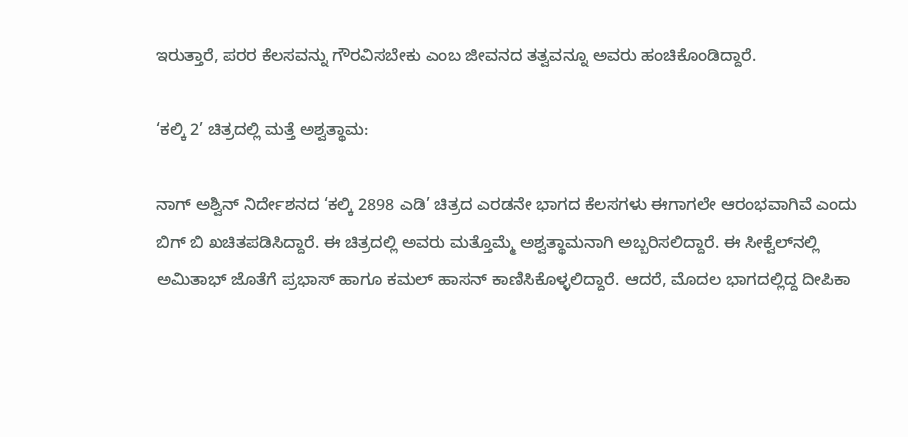ಇರುತ್ತಾರೆ, ಪರರ ಕೆಲಸವನ್ನು ಗೌರವಿಸಬೇಕು ಎಂಬ ಜೀವನದ ತತ್ವವನ್ನೂ ಅವರು ಹಂಚಿಕೊಂಡಿದ್ದಾರೆ.

‘ಕಲ್ಕಿ 2’ ಚಿತ್ರದಲ್ಲಿ ಮತ್ತೆ ಅಶ್ವತ್ಥಾಮ:

ನಾಗ್ ಅಶ್ವಿನ್ ನಿರ್ದೇಶನದ ‘ಕಲ್ಕಿ 2898 ಎಡಿ’ ಚಿತ್ರದ ಎರಡನೇ ಭಾಗದ ಕೆಲಸಗಳು ಈಗಾಗಲೇ ಆರಂಭವಾಗಿವೆ ಎಂದು ಬಿಗ್ ಬಿ ಖಚಿತಪಡಿಸಿದ್ದಾರೆ. ಈ ಚಿತ್ರದಲ್ಲಿ ಅವರು ಮತ್ತೊಮ್ಮೆ ಅಶ್ವತ್ಥಾಮನಾಗಿ ಅಬ್ಬರಿಸಲಿದ್ದಾರೆ. ಈ ಸೀಕ್ವೆಲ್‌ನಲ್ಲಿ ಅಮಿತಾಭ್ ಜೊತೆಗೆ ಪ್ರಭಾಸ್ ಹಾಗೂ ಕಮಲ್ ಹಾಸನ್ ಕಾಣಿಸಿಕೊಳ್ಳಲಿದ್ದಾರೆ. ಆದರೆ, ಮೊದಲ ಭಾಗದಲ್ಲಿದ್ದ ದೀಪಿಕಾ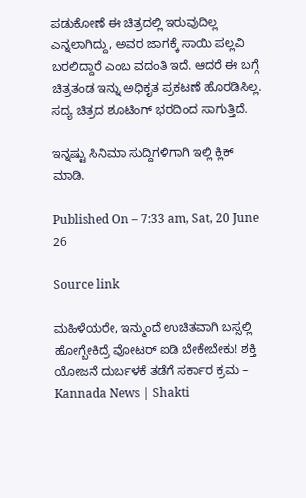ಪಡುಕೋಣೆ ಈ ಚಿತ್ರದಲ್ಲಿ ಇರುವುದಿಲ್ಲ ಎನ್ನಲಾಗಿದ್ದು, ಅವರ ಜಾಗಕ್ಕೆ ಸಾಯಿ ಪಲ್ಲವಿ ಬರಲಿದ್ದಾರೆ ಎಂಬ ವದಂತಿ ಇದೆ. ಆದರೆ ಈ ಬಗ್ಗೆ ಚಿತ್ರತಂಡ ಇನ್ನು ಅಧಿಕೃತ ಪ್ರಕಟಣೆ ಹೊರಡಿಸಿಲ್ಲ. ಸದ್ಯ ಚಿತ್ರದ ಶೂಟಿಂಗ್ ಭರದಿಂದ ಸಾಗುತ್ತಿದೆ.

ಇನ್ನಷ್ಟು ಸಿನಿಮಾ ಸುದ್ದಿಗಳಿಗಾಗಿ ಇಲ್ಲಿ ಕ್ಲಿಕ್ ಮಾಡಿ.

Published On – 7:33 am, Sat, 20 June 26

Source link

ಮಹಿಳೆಯರೇ, ಇನ್ಮುಂದೆ ಉಚಿತವಾಗಿ ಬಸ್ಸಲ್ಲಿ ಹೋಗ್ಬೇಕಿದ್ರೆ ವೋಟರ್ ಐಡಿ ಬೇಕೇಬೇಕು! ಶಕ್ತಿ ಯೋಜನೆ ದುರ್ಬಳಕೆ ತಡೆಗೆ ಸರ್ಕಾರ ಕ್ರಮ – Kannada News | Shakti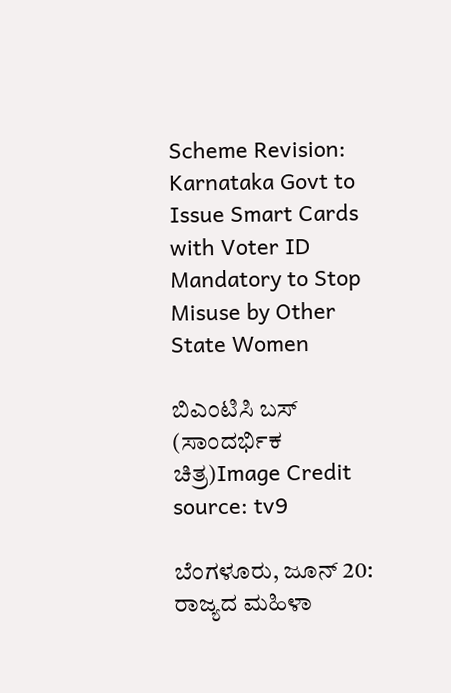Scheme Revision: Karnataka Govt to Issue Smart Cards with Voter ID Mandatory to Stop Misuse by Other State Women

ಬಿಎಂಟಿಸಿ ಬಸ್ (ಸಾಂದರ್ಭಿಕ ಚಿತ್ರ)Image Credit source: tv9

ಬೆಂಗಳೂರು, ಜೂನ್ 20: ರಾಜ್ಯದ ಮಹಿಳಾ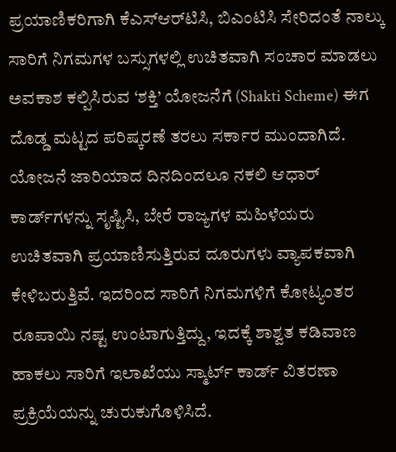ಪ್ರಯಾಣಿಕರಿಗಾಗಿ ಕೆಎಸ್ಆರ್‌ಟಿಸಿ, ಬಿಎಂಟಿಸಿ ಸೇರಿದಂತೆ ನಾಲ್ಕು ಸಾರಿಗೆ ನಿಗಮಗಳ ಬಸ್ಸುಗಳಲ್ಲಿ ಉಚಿತವಾಗಿ ಸಂಚಾರ ಮಾಡಲು ಅವಕಾಶ ಕಲ್ಪಿಸಿರುವ ‘ಶಕ್ತಿ’ ಯೋಜನೆಗೆ (Shakti Scheme) ಈಗ ದೊಡ್ಡ ಮಟ್ಟದ ಪರಿಷ್ಕರಣೆ ತರಲು ಸರ್ಕಾರ ಮುಂದಾಗಿದೆ. ಯೋಜನೆ ಜಾರಿಯಾದ ದಿನದಿಂದಲೂ ನಕಲಿ ಆಧಾರ್ ಕಾರ್ಡ್‌ಗಳನ್ನು ಸೃಷ್ಟಿಸಿ, ಬೇರೆ ರಾಜ್ಯಗಳ ಮಹಿಳೆಯರು ಉಚಿತವಾಗಿ ಪ್ರಯಾಣಿಸುತ್ತಿರುವ ದೂರುಗಳು ವ್ಯಾಪಕವಾಗಿ ಕೇಳಿಬರುತ್ತಿವೆ. ಇದರಿಂದ ಸಾರಿಗೆ ನಿಗಮಗಳಿಗೆ ಕೋಟ್ಯಂತರ ರೂಪಾಯಿ ನಷ್ಟ ಉಂಟಾಗುತ್ತಿದ್ದು, ಇದಕ್ಕೆ ಶಾಶ್ವತ ಕಡಿವಾಣ ಹಾಕಲು ಸಾರಿಗೆ ಇಲಾಖೆಯು ಸ್ಮಾರ್ಟ್ ಕಾರ್ಡ್ ವಿತರಣಾ ಪ್ರಕ್ರಿಯೆಯನ್ನು ಚುರುಕುಗೊಳಿಸಿದೆ.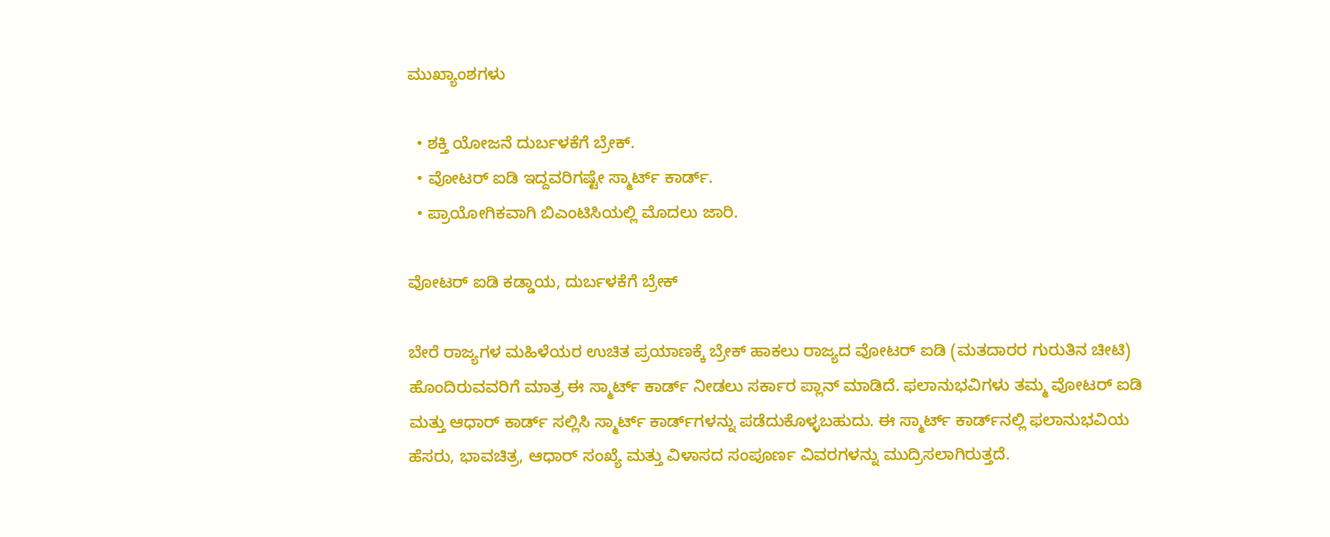ಮುಖ್ಯಾಂಶಗಳು

  • ಶಕ್ತಿ ಯೋಜನೆ ದುರ್ಬಳಕೆಗೆ ಬ್ರೇಕ್.
  • ವೋಟರ್ ಐಡಿ ಇದ್ದವರಿಗಷ್ಟೇ ಸ್ಮಾರ್ಟ್ ಕಾರ್ಡ್.
  • ಪ್ರಾಯೋಗಿಕವಾಗಿ ಬಿಎಂಟಿಸಿಯಲ್ಲಿ ಮೊದಲು ಜಾರಿ.

ವೋಟರ್ ಐಡಿ ಕಡ್ಡಾಯ, ದುರ್ಬಳಕೆಗೆ ಬ್ರೇಕ್

ಬೇರೆ ರಾಜ್ಯಗಳ ಮಹಿಳೆಯರ ಉಚಿತ ಪ್ರಯಾಣಕ್ಕೆ ಬ್ರೇಕ್ ಹಾಕಲು ರಾಜ್ಯದ ವೋಟರ್ ಐಡಿ (ಮತದಾರರ ಗುರುತಿನ ಚೀಟಿ) ಹೊಂದಿರುವವರಿಗೆ ಮಾತ್ರ ಈ ಸ್ಮಾರ್ಟ್ ಕಾರ್ಡ್ ನೀಡಲು ಸರ್ಕಾರ ಪ್ಲಾನ್ ಮಾಡಿದೆ. ಫಲಾನುಭವಿಗಳು ತಮ್ಮ ವೋಟರ್ ಐಡಿ ಮತ್ತು ಆಧಾರ್ ಕಾರ್ಡ್ ಸಲ್ಲಿಸಿ ಸ್ಮಾರ್ಟ್ ಕಾರ್ಡ್‌ಗಳನ್ನು ಪಡೆದುಕೊಳ್ಳಬಹುದು. ಈ ಸ್ಮಾರ್ಟ್ ಕಾರ್ಡ್‌ನಲ್ಲಿ ಫಲಾನುಭವಿಯ ಹೆಸರು, ಭಾವಚಿತ್ರ, ಆಧಾರ್ ಸಂಖ್ಯೆ ಮತ್ತು ವಿಳಾಸದ ಸಂಪೂರ್ಣ ವಿವರಗಳನ್ನು ಮುದ್ರಿಸಲಾಗಿರುತ್ತದೆ.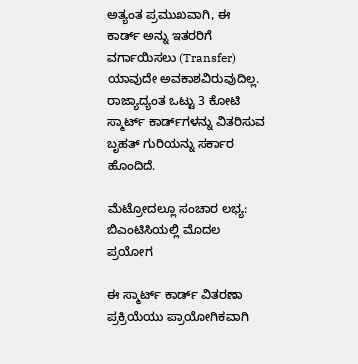ಅತ್ಯಂತ ಪ್ರಮುಖವಾಗಿ, ಈ ಕಾರ್ಡ್ ಅನ್ನು ಇತರರಿಗೆ ವರ್ಗಾಯಿಸಲು (Transfer) ಯಾವುದೇ ಅವಕಾಶವಿರುವುದಿಲ್ಲ. ರಾಜ್ಯಾದ್ಯಂತ ಒಟ್ಟು 3 ಕೋಟಿ ಸ್ಮಾರ್ಟ್ ಕಾರ್ಡ್‌ಗಳನ್ನು ವಿತರಿಸುವ ಬೃಹತ್ ಗುರಿಯನ್ನು ಸರ್ಕಾರ ಹೊಂದಿದೆ.

ಮೆಟ್ರೋದಲ್ಲೂ ಸಂಚಾರ ಲಭ್ಯ: ಬಿಎಂಟಿಸಿಯಲ್ಲಿ ಮೊದಲ ಪ್ರಯೋಗ

ಈ ಸ್ಮಾರ್ಟ್ ಕಾರ್ಡ್ ವಿತರಣಾ ಪ್ರಕ್ರಿಯೆಯು ಪ್ರಾಯೋಗಿಕವಾಗಿ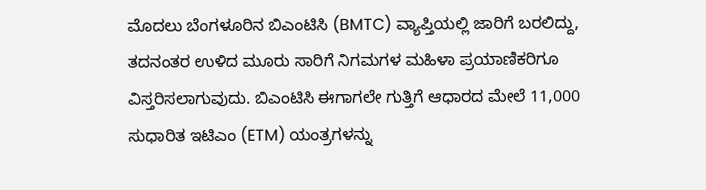ಮೊದಲು ಬೆಂಗಳೂರಿನ ಬಿಎಂಟಿಸಿ (BMTC) ವ್ಯಾಪ್ತಿಯಲ್ಲಿ ಜಾರಿಗೆ ಬರಲಿದ್ದು, ತದನಂತರ ಉಳಿದ ಮೂರು ಸಾರಿಗೆ ನಿಗಮಗಳ ಮಹಿಳಾ ಪ್ರಯಾಣಿಕರಿಗೂ ವಿಸ್ತರಿಸಲಾಗುವುದು. ಬಿಎಂಟಿಸಿ ಈಗಾಗಲೇ ಗುತ್ತಿಗೆ ಆಧಾರದ ಮೇಲೆ 11,000 ಸುಧಾರಿತ ಇಟಿಎಂ (ETM) ಯಂತ್ರಗಳನ್ನು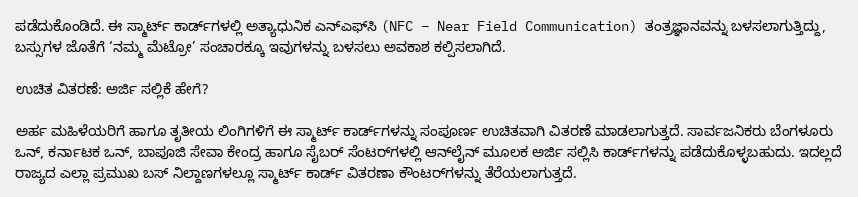ಪಡೆದುಕೊಂಡಿದೆ. ಈ ಸ್ಮಾರ್ಟ್ ಕಾರ್ಡ್‌ಗಳಲ್ಲಿ ಅತ್ಯಾಧುನಿಕ ಎನ್‌ಎಫ್‌ಸಿ (NFC – Near Field Communication) ತಂತ್ರಜ್ಞಾನವನ್ನು ಬಳಸಲಾಗುತ್ತಿದ್ದು, ಬಸ್ಸುಗಳ ಜೊತೆಗೆ ‘ನಮ್ಮ ಮೆಟ್ರೋ’ ಸಂಚಾರಕ್ಕೂ ಇವುಗಳನ್ನು ಬಳಸಲು ಅವಕಾಶ ಕಲ್ಪಿಸಲಾಗಿದೆ.

ಉಚಿತ ವಿತರಣೆ: ಅರ್ಜಿ ಸಲ್ಲಿಕೆ ಹೇಗೆ?

ಅರ್ಹ ಮಹಿಳೆಯರಿಗೆ ಹಾಗೂ ತೃತೀಯ ಲಿಂಗಿಗಳಿಗೆ ಈ ಸ್ಮಾರ್ಟ್ ಕಾರ್ಡ್‌ಗಳನ್ನು ಸಂಪೂರ್ಣ ಉಚಿತವಾಗಿ ವಿತರಣೆ ಮಾಡಲಾಗುತ್ತದೆ. ಸಾರ್ವಜನಿಕರು ಬೆಂಗಳೂರು ಒನ್, ಕರ್ನಾಟಕ ಒನ್, ಬಾಪೂಜಿ ಸೇವಾ ಕೇಂದ್ರ ಹಾಗೂ ಸೈಬರ್ ಸೆಂಟರ್‌ಗಳಲ್ಲಿ ಆನ್‌ಲೈನ್ ಮೂಲಕ ಅರ್ಜಿ ಸಲ್ಲಿಸಿ ಕಾರ್ಡ್‌ಗಳನ್ನು ಪಡೆದುಕೊಳ್ಳಬಹುದು. ಇದಲ್ಲದೆ ರಾಜ್ಯದ ಎಲ್ಲಾ ಪ್ರಮುಖ ಬಸ್ ನಿಲ್ದಾಣಗಳಲ್ಲೂ ಸ್ಮಾರ್ಟ್ ಕಾರ್ಡ್ ವಿತರಣಾ ಕೌಂಟರ್‌ಗಳನ್ನು ತೆರೆಯಲಾಗುತ್ತದೆ.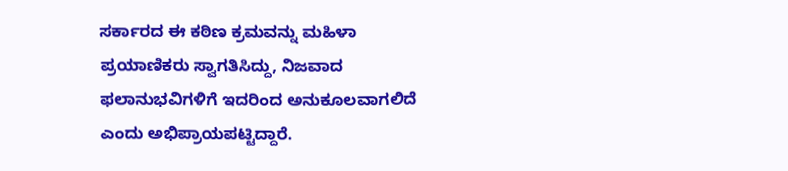ಸರ್ಕಾರದ ಈ ಕಠಿಣ ಕ್ರಮವನ್ನು ಮಹಿಳಾ ಪ್ರಯಾಣಿಕರು ಸ್ವಾಗತಿಸಿದ್ದು, ನಿಜವಾದ ಫಲಾನುಭವಿಗಳಿಗೆ ಇದರಿಂದ ಅನುಕೂಲವಾಗಲಿದೆ ಎಂದು ಅಭಿಪ್ರಾಯಪಟ್ಟಿದ್ದಾರೆ.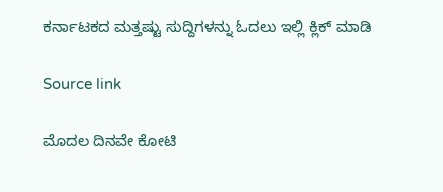ಕರ್ನಾಟಕದ ಮತ್ತಷ್ಟು ಸುದ್ದಿಗಳನ್ನು ಓದಲು ಇಲ್ಲಿ ಕ್ಲಿಕ್ ಮಾಡಿ

Source link

ಮೊದಲ ದಿನವೇ ಕೋಟಿ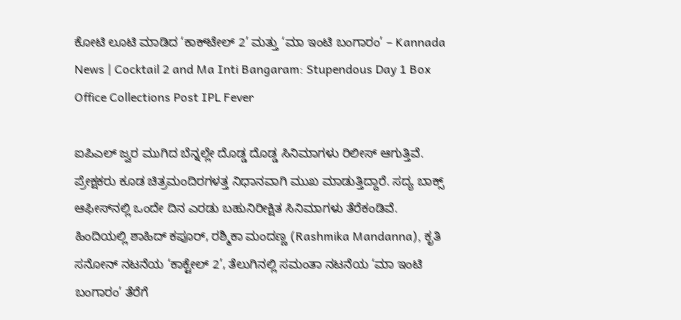ಕೋಟಿ ಲೂಟಿ ಮಾಡಿದ ‘ಕಾಕ್‌ಟೇಲ್ 2’ ಮತ್ತು ‘ಮಾ ಇಂಟಿ ಬಂಗಾರಂ’ – Kannada News | Cocktail 2 and Ma Inti Bangaram: Stupendous Day 1 Box Office Collections Post IPL Fever

ಐಪಿಎಲ್ ಜ್ವರ ಮುಗಿದ ಬೆನ್ನಲ್ಲೇ ದೊಡ್ಡ ದೊಡ್ಡ ಸಿನಿಮಾಗಳು ರಿಲೀಸ್ ಆಗುತ್ತಿವೆ. ಪ್ರೇಕ್ಷಕರು ಕೂಡ ಚಿತ್ರಮಂದಿರಗಳತ್ತ ನಿಧಾನವಾಗಿ ಮುಖ ಮಾಡುತ್ತಿದ್ದಾರೆ. ಸದ್ಯ ಬಾಕ್ಸ್ ಆಫೀಸ್‌ನಲ್ಲಿ ಒಂದೇ ದಿನ ಎರಡು ಬಹುನಿರೀಕ್ಷಿತ ಸಿನಿಮಾಗಳು ತೆರೆಕಂಡಿವೆ. ಹಿಂದಿಯಲ್ಲಿ ಶಾಹಿದ್ ಕಪೂರ್, ರಶ್ಮಿಕಾ ಮಂದಣ್ಣ (Rashmika Mandanna), ಕೃತಿ ಸನೋನ್ ನಟನೆಯ ‘ಕಾಕ್ಟೇಲ್ 2’, ತೆಲುಗಿನಲ್ಲಿ ಸಮಂತಾ ನಟನೆಯ ‘ಮಾ ಇಂಟಿ ಬಂಗಾರಂ’ ತೆರೆಗೆ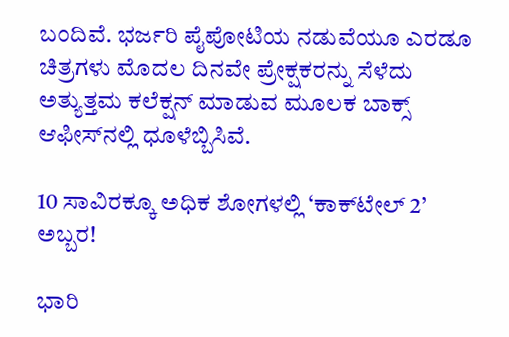ಬಂದಿವೆ. ಭರ್ಜರಿ ಪೈಪೋಟಿಯ ನಡುವೆಯೂ ಎರಡೂ ಚಿತ್ರಗಳು ಮೊದಲ ದಿನವೇ ಪ್ರೇಕ್ಷಕರನ್ನು ಸೆಳೆದು ಅತ್ಯುತ್ತಮ ಕಲೆಕ್ಷನ್ ಮಾಡುವ ಮೂಲಕ ಬಾಕ್ಸ್ ಆಫೀಸ್‌ನಲ್ಲಿ ಧೂಳೆಬ್ಬಿಸಿವೆ.

10 ಸಾವಿರಕ್ಕೂ ಅಧಿಕ ಶೋಗಳಲ್ಲಿ ‘ಕಾಕ್‌ಟೇಲ್ 2’ ಅಬ್ಬರ!

ಭಾರಿ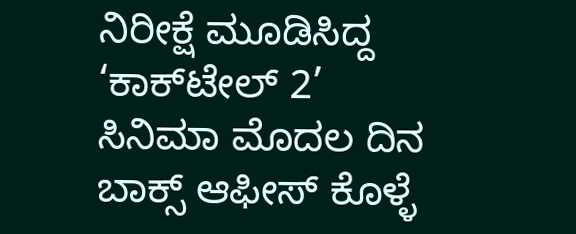ನಿರೀಕ್ಷೆ ಮೂಡಿಸಿದ್ದ ‘ಕಾಕ್‌ಟೇಲ್ 2’ ಸಿನಿಮಾ ಮೊದಲ ದಿನ ಬಾಕ್ಸ್ ಆಫೀಸ್ ಕೊಳ್ಳೆ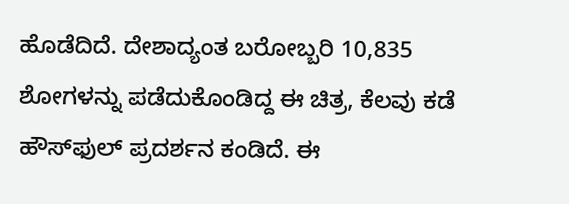ಹೊಡೆದಿದೆ. ದೇಶಾದ್ಯಂತ ಬರೋಬ್ಬರಿ 10,835 ಶೋಗಳನ್ನು ಪಡೆದುಕೊಂಡಿದ್ದ ಈ ಚಿತ್ರ, ಕೆಲವು ಕಡೆ ಹೌಸ್‌ಫುಲ್ ಪ್ರದರ್ಶನ ಕಂಡಿದೆ. ಈ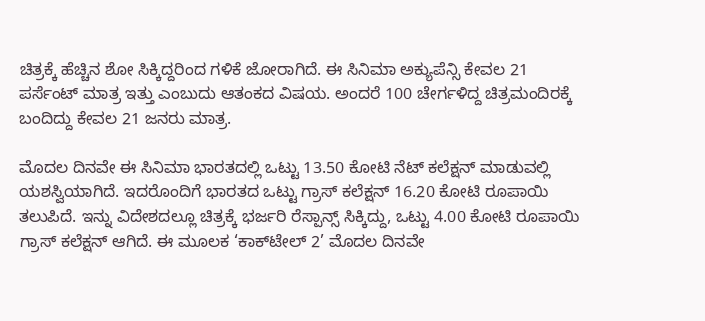ಚಿತ್ರಕ್ಕೆ ಹೆಚ್ಚಿನ ಶೋ ಸಿಕ್ಕಿದ್ದರಿಂದ ಗಳಿಕೆ ಜೋರಾಗಿದೆ. ಈ ಸಿನಿಮಾ ಅಕ್ಯುಪೆನ್ಸಿ ಕೇವಲ 21 ಪರ್ಸೆಂಟ್ ಮಾತ್ರ ಇತ್ತು ಎಂಬುದು ಆತಂಕದ ವಿಷಯ. ಅಂದರೆ 100 ಚೇರ್ಗಳಿದ್ದ ಚಿತ್ರಮಂದಿರಕ್ಕೆ ಬಂದಿದ್ದು ಕೇವಲ 21 ಜನರು ಮಾತ್ರ.

ಮೊದಲ ದಿನವೇ ಈ ಸಿನಿಮಾ ಭಾರತದಲ್ಲಿ ಒಟ್ಟು 13.50 ಕೋಟಿ ನೆಟ್ ಕಲೆಕ್ಷನ್ ಮಾಡುವಲ್ಲಿ ಯಶಸ್ವಿಯಾಗಿದೆ. ಇದರೊಂದಿಗೆ ಭಾರತದ ಒಟ್ಟು ಗ್ರಾಸ್ ಕಲೆಕ್ಷನ್ 16.20 ಕೋಟಿ ರೂಪಾಯಿ ತಲುಪಿದೆ. ಇನ್ನು ವಿದೇಶದಲ್ಲೂ ಚಿತ್ರಕ್ಕೆ ಭರ್ಜರಿ ರೆಸ್ಪಾನ್ಸ್ ಸಿಕ್ಕಿದ್ದು, ಒಟ್ಟು 4.00 ಕೋಟಿ ರೂಪಾಯಿ ಗ್ರಾಸ್ ಕಲೆಕ್ಷನ್ ಆಗಿದೆ. ಈ ಮೂಲಕ ‘ಕಾಕ್‌ಟೇಲ್ 2’ ಮೊದಲ ದಿನವೇ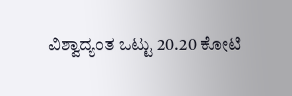ವಿಶ್ವಾದ್ಯಂತ ಒಟ್ಟು 20.20 ಕೋಟಿ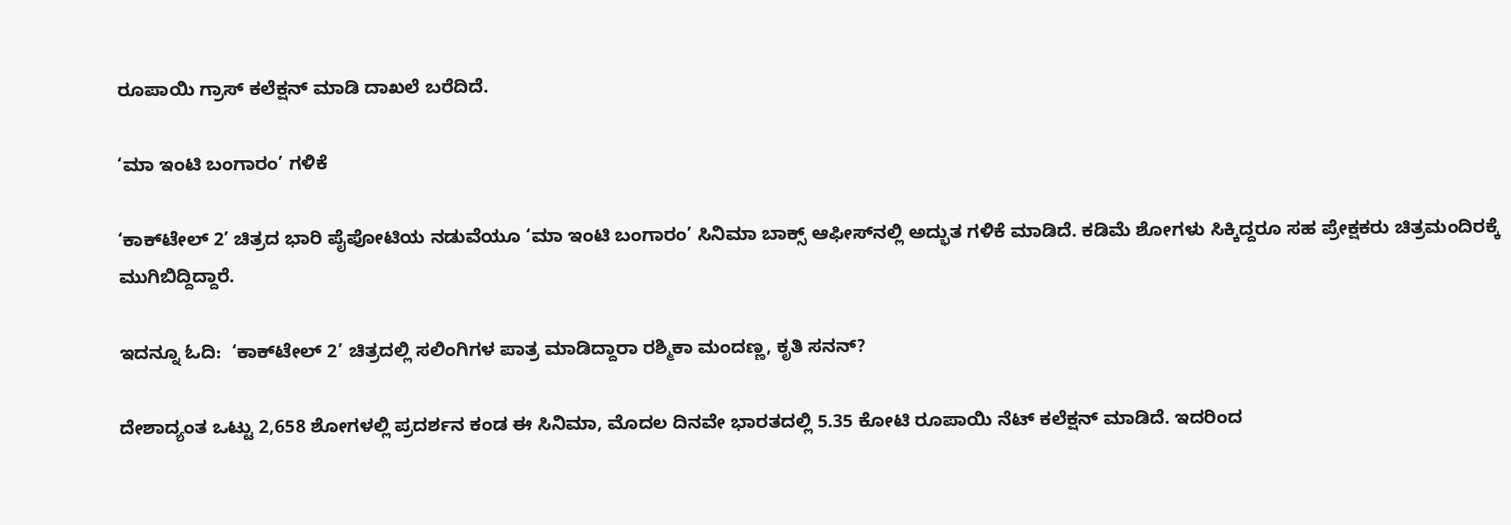ರೂಪಾಯಿ ಗ್ರಾಸ್ ಕಲೆಕ್ಷನ್ ಮಾಡಿ ದಾಖಲೆ ಬರೆದಿದೆ.

‘ಮಾ ಇಂಟಿ ಬಂಗಾರಂ’ ಗಳಿಕೆ

‘ಕಾಕ್‌ಟೇಲ್ 2’ ಚಿತ್ರದ ಭಾರಿ ಪೈಪೋಟಿಯ ನಡುವೆಯೂ ‘ಮಾ ಇಂಟಿ ಬಂಗಾರಂ’ ಸಿನಿಮಾ ಬಾಕ್ಸ್ ಆಫೀಸ್‌ನಲ್ಲಿ ಅದ್ಭುತ ಗಳಿಕೆ ಮಾಡಿದೆ. ಕಡಿಮೆ ಶೋಗಳು ಸಿಕ್ಕಿದ್ದರೂ ಸಹ ಪ್ರೇಕ್ಷಕರು ಚಿತ್ರಮಂದಿರಕ್ಕೆ ಮುಗಿಬಿದ್ದಿದ್ದಾರೆ.

ಇದನ್ನೂ ಓದಿ:  ‘ಕಾಕ್‌ಟೇಲ್ 2’ ಚಿತ್ರದಲ್ಲಿ ಸಲಿಂಗಿಗಳ ಪಾತ್ರ ಮಾಡಿದ್ದಾರಾ ರಶ್ಮಿಕಾ ಮಂದಣ್ಣ, ಕೃತಿ ಸನನ್?

ದೇಶಾದ್ಯಂತ ಒಟ್ಟು 2,658 ಶೋಗಳಲ್ಲಿ ಪ್ರದರ್ಶನ ಕಂಡ ಈ ಸಿನಿಮಾ, ಮೊದಲ ದಿನವೇ ಭಾರತದಲ್ಲಿ 5.35 ಕೋಟಿ ರೂಪಾಯಿ ನೆಟ್ ಕಲೆಕ್ಷನ್ ಮಾಡಿದೆ. ಇದರಿಂದ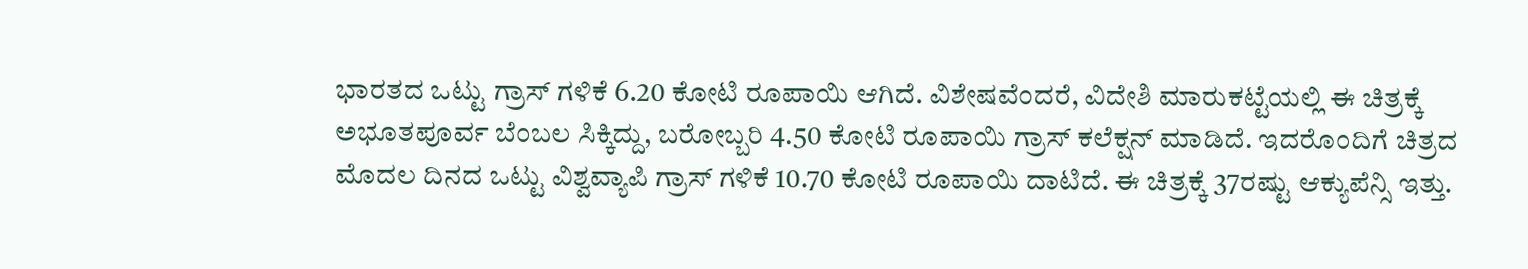ಭಾರತದ ಒಟ್ಟು ಗ್ರಾಸ್ ಗಳಿಕೆ 6.20 ಕೋಟಿ ರೂಪಾಯಿ ಆಗಿದೆ. ವಿಶೇಷವೆಂದರೆ, ವಿದೇಶಿ ಮಾರುಕಟ್ಟೆಯಲ್ಲಿ ಈ ಚಿತ್ರಕ್ಕೆ ಅಭೂತಪೂರ್ವ ಬೆಂಬಲ ಸಿಕ್ಕಿದ್ದು, ಬರೋಬ್ಬರಿ 4.50 ಕೋಟಿ ರೂಪಾಯಿ ಗ್ರಾಸ್ ಕಲೆಕ್ಷನ್ ಮಾಡಿದೆ. ಇದರೊಂದಿಗೆ ಚಿತ್ರದ ಮೊದಲ ದಿನದ ಒಟ್ಟು ವಿಶ್ವವ್ಯಾಪಿ ಗ್ರಾಸ್ ಗಳಿಕೆ 10.70 ಕೋಟಿ ರೂಪಾಯಿ ದಾಟಿದೆ. ಈ ಚಿತ್ರಕ್ಕೆ 37ರಷ್ಟು ಆಕ್ಯುಪೆನ್ಸಿ ಇತ್ತು.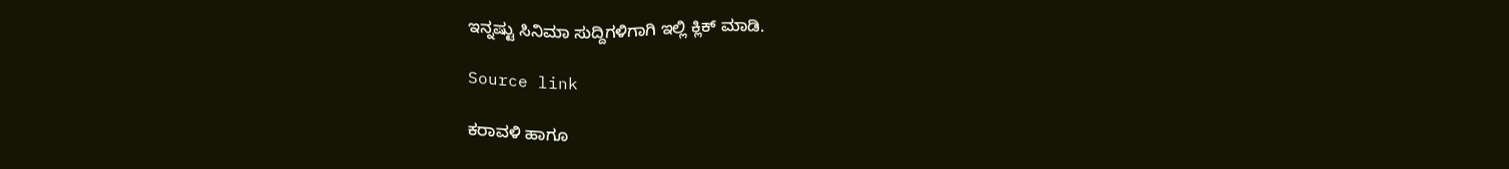ಇನ್ನಷ್ಟು ಸಿನಿಮಾ ಸುದ್ದಿಗಳಿಗಾಗಿ ಇಲ್ಲಿ ಕ್ಲಿಕ್ ಮಾಡಿ.

Source link

ಕರಾವಳಿ ಹಾಗೂ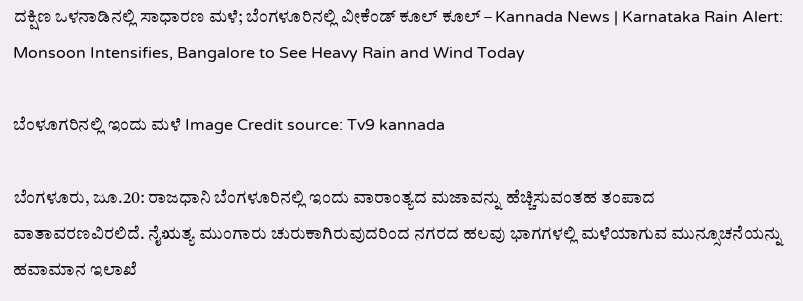ದಕ್ಷಿಣ ಒಳನಾಡಿನಲ್ಲಿ ಸಾಧಾರಣ ಮಳೆ; ಬೆಂಗಳೂರಿನಲ್ಲಿ ವೀಕೆಂಡ್ ಕೂಲ್ ಕೂಲ್ – Kannada News | Karnataka Rain Alert: Monsoon Intensifies, Bangalore to See Heavy Rain and Wind Today

ಬೆಂಳೂಗರಿನಲ್ಲಿ ಇಂದು ಮಳೆ Image Credit source: Tv9 kannada

ಬೆಂಗಳೂರು, ಜೂ.20: ರಾಜಧಾನಿ ಬೆಂಗಳೂರಿನಲ್ಲಿ ಇಂದು ವಾರಾಂತ್ಯದ ಮಜಾವನ್ನು ಹೆಚ್ಚಿಸುವಂತಹ ತಂಪಾದ ವಾತಾವರಣವಿರಲಿದೆ. ನೈಋತ್ಯ ಮುಂಗಾರು ಚುರುಕಾಗಿರುವುದರಿಂದ ನಗರದ ಹಲವು ಭಾಗಗಳಲ್ಲಿ ಮಳೆಯಾಗುವ ಮುನ್ಸೂಚನೆಯನ್ನು ಹವಾಮಾನ ಇಲಾಖೆ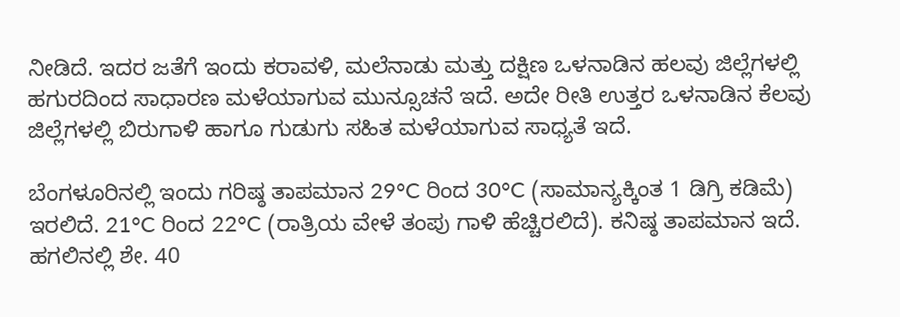ನೀಡಿದೆ. ಇದರ ಜತೆಗೆ ಇಂದು ಕರಾವಳಿ, ಮಲೆನಾಡು ಮತ್ತು ದಕ್ಷಿಣ ಒಳನಾಡಿನ ಹಲವು ಜಿಲ್ಲೆಗಳಲ್ಲಿ ಹಗುರದಿಂದ ಸಾಧಾರಣ ಮಳೆಯಾಗುವ ಮುನ್ಸೂಚನೆ ಇದೆ. ಅದೇ ರೀತಿ ಉತ್ತರ ಒಳನಾಡಿನ ಕೆಲವು ಜಿಲ್ಲೆಗಳಲ್ಲಿ ಬಿರುಗಾಳಿ ಹಾಗೂ ಗುಡುಗು ಸಹಿತ ಮಳೆಯಾಗುವ ಸಾಧ್ಯತೆ ಇದೆ.

ಬೆಂಗಳೂರಿನಲ್ಲಿ ಇಂದು ಗರಿಷ್ಠ ತಾಪಮಾನ 29°C ರಿಂದ 30°C (ಸಾಮಾನ್ಯಕ್ಕಿಂತ 1 ಡಿಗ್ರಿ ಕಡಿಮೆ) ಇರಲಿದೆ. 21°C ರಿಂದ 22°C (ರಾತ್ರಿಯ ವೇಳೆ ತಂಪು ಗಾಳಿ ಹೆಚ್ಚಿರಲಿದೆ). ಕನಿಷ್ಠ ತಾಪಮಾನ ಇದೆ. ಹಗಲಿನಲ್ಲಿ ಶೇ. 40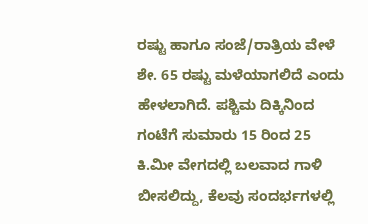ರಷ್ಟು ಹಾಗೂ ಸಂಜೆ/ರಾತ್ರಿಯ ವೇಳೆ ಶೇ. 65 ರಷ್ಟು ಮಳೆಯಾಗಲಿದೆ ಎಂದು ಹೇಳಲಾಗಿದೆ. ಪಶ್ಚಿಮ ದಿಕ್ಕಿನಿಂದ ಗಂಟೆಗೆ ಸುಮಾರು 15 ರಿಂದ 25 ಕಿ.ಮೀ ವೇಗದಲ್ಲಿ ಬಲವಾದ ಗಾಳಿ ಬೀಸಲಿದ್ದು, ಕೆಲವು ಸಂದರ್ಭಗಳಲ್ಲಿ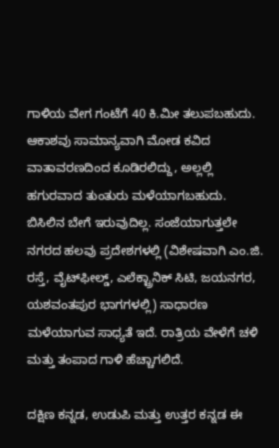ಗಾಳಿಯ ವೇಗ ಗಂಟೆಗೆ 40 ಕಿ.ಮೀ ತಲುಪಬಹುದು. ಆಕಾಶವು ಸಾಮಾನ್ಯವಾಗಿ ಮೋಡ ಕವಿದ ವಾತಾವರಣದಿಂದ ಕೂಡಿರಲಿದ್ದು, ಅಲ್ಲಲ್ಲಿ ಹಗುರವಾದ ತುಂತುರು ಮಳೆಯಾಗಬಹುದು. ಬಿಸಿಲಿನ ಬೇಗೆ ಇರುವುದಿಲ್ಲ. ಸಂಜೆಯಾಗುತ್ತಲೇ ನಗರದ ಹಲವು ಪ್ರದೇಶಗಳಲ್ಲಿ (ವಿಶೇಷವಾಗಿ ಎಂ.ಜಿ. ರಸ್ತೆ, ವೈಟ್‌ಫೀಲ್ಡ್, ಎಲೆಕ್ಟ್ರಾನಿಕ್ ಸಿಟಿ, ಜಯನಗರ, ಯಶವಂತಪುರ ಭಾಗಗಳಲ್ಲಿ) ಸಾಧಾರಣ ಮಳೆಯಾಗುವ ಸಾಧ್ಯತೆ ಇದೆ. ರಾತ್ರಿಯ ವೇಳೆಗೆ ಚಳಿ ಮತ್ತು ತಂಪಾದ ಗಾಳಿ ಹೆಚ್ಚಾಗಲಿದೆ.

ದಕ್ಷಿಣ ಕನ್ನಡ, ಉಡುಪಿ ಮತ್ತು ಉತ್ತರ ಕನ್ನಡ ಈ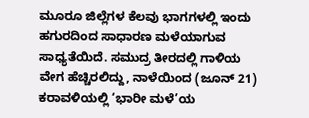ಮೂರೂ ಜಿಲ್ಲೆಗಳ ಕೆಲವು ಭಾಗಗಳಲ್ಲಿ ಇಂದು ಹಗುರದಿಂದ ಸಾಧಾರಣ ಮಳೆಯಾಗುವ ಸಾಧ್ಯತೆಯಿದೆ. ಸಮುದ್ರ ತೀರದಲ್ಲಿ ಗಾಳಿಯ ವೇಗ ಹೆಚ್ಚಿರಲಿದ್ದು, ನಾಳೆಯಿಂದ (ಜೂನ್ 21) ಕರಾವಳಿಯಲ್ಲಿ ‘ಭಾರೀ ಮಳೆ’ಯ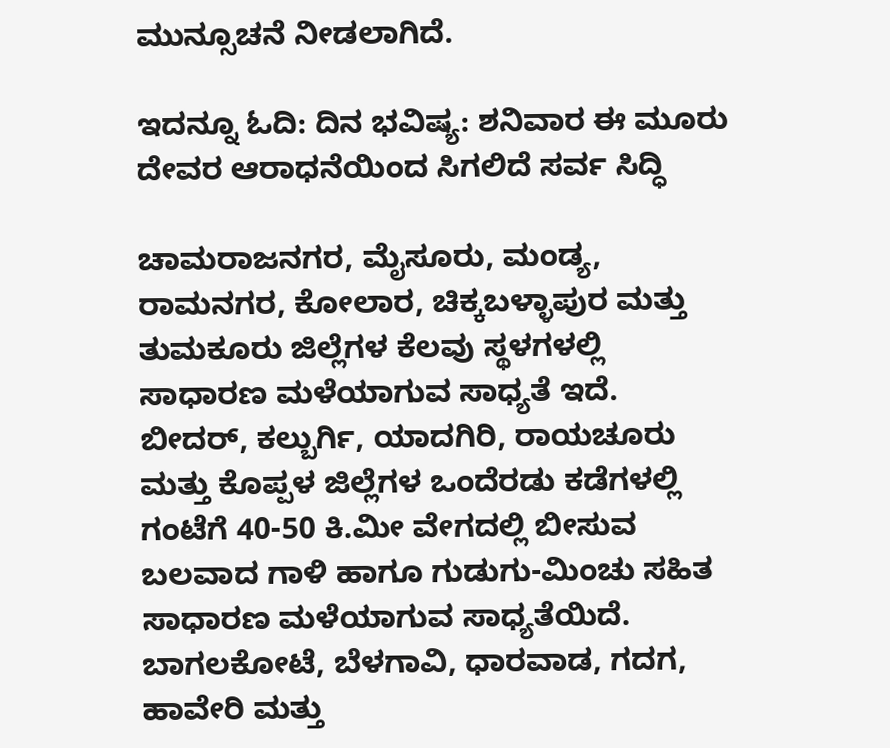ಮುನ್ಸೂಚನೆ ನೀಡಲಾಗಿದೆ.

ಇದನ್ನೂ ಓದಿ: ದಿನ ಭವಿಷ್ಯ: ಶನಿವಾರ ಈ ಮೂರು ದೇವರ ಆರಾಧನೆಯಿಂದ ಸಿಗಲಿದೆ ಸರ್ವ ಸಿದ್ಧಿ

ಚಾಮರಾಜನಗರ, ಮೈಸೂರು, ಮಂಡ್ಯ, ರಾಮನಗರ, ಕೋಲಾರ, ಚಿಕ್ಕಬಳ್ಳಾಪುರ ಮತ್ತು ತುಮಕೂರು ಜಿಲ್ಲೆಗಳ ಕೆಲವು ಸ್ಥಳಗಳಲ್ಲಿ ಸಾಧಾರಣ ಮಳೆಯಾಗುವ ಸಾಧ್ಯತೆ ಇದೆ. ಬೀದರ್, ಕಲ್ಬುರ್ಗಿ, ಯಾದಗಿರಿ, ರಾಯಚೂರು ಮತ್ತು ಕೊಪ್ಪಳ ಜಿಲ್ಲೆಗಳ ಒಂದೆರಡು ಕಡೆಗಳಲ್ಲಿ ಗಂಟೆಗೆ 40-50 ಕಿ.ಮೀ ವೇಗದಲ್ಲಿ ಬೀಸುವ ಬಲವಾದ ಗಾಳಿ ಹಾಗೂ ಗುಡುಗು-ಮಿಂಚು ಸಹಿತ ಸಾಧಾರಣ ಮಳೆಯಾಗುವ ಸಾಧ್ಯತೆಯಿದೆ. ಬಾಗಲಕೋಟೆ, ಬೆಳಗಾವಿ, ಧಾರವಾಡ, ಗದಗ, ಹಾವೇರಿ ಮತ್ತು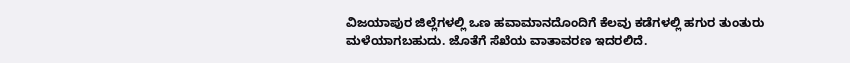ವಿಜಯಾಪುರ ಜಿಲ್ಲೆಗಳಲ್ಲಿ ಒಣ ಹವಾಮಾನದೊಂದಿಗೆ ಕೆಲವು ಕಡೆಗಳಲ್ಲಿ ಹಗುರ ತುಂತುರು ಮಳೆಯಾಗಬಹುದು. ಜೊತೆಗೆ ಸೆಖೆಯ ವಾತಾವರಣ ಇದರಲಿದೆ.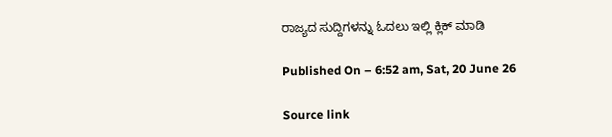ರಾಜ್ಯದ ಸುದ್ದಿಗಳನ್ನು ಓದಲು ಇಲ್ಲಿ ಕ್ಲಿಕ್ ಮಾಡಿ

Published On – 6:52 am, Sat, 20 June 26

Source link